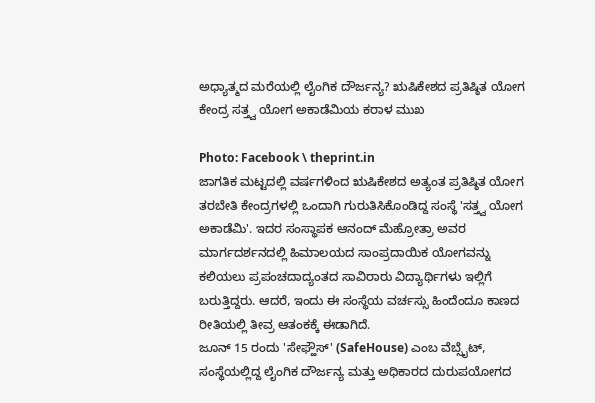ಅಧ್ಯಾತ್ಮದ ಮರೆಯಲ್ಲಿ ಲೈಂಗಿಕ ದೌರ್ಜನ್ಯ? ಋಷಿಕೇಶದ ಪ್ರತಿಷ್ಠಿತ ಯೋಗ ಕೇಂದ್ರ ಸತ್ತ್ವ ಯೋಗ ಅಕಾಡೆಮಿಯ ಕರಾಳ ಮುಖ

Photo: Facebook \ theprint.in
ಜಾಗತಿಕ ಮಟ್ಟದಲ್ಲಿ ವರ್ಷಗಳಿಂದ ಋಷಿಕೇಶದ ಅತ್ಯಂತ ಪ್ರತಿಷ್ಠಿತ ಯೋಗ ತರಬೇತಿ ಕೇಂದ್ರಗಳಲ್ಲಿ ಒಂದಾಗಿ ಗುರುತಿಸಿಕೊಂಡಿದ್ದ ಸಂಸ್ಥೆ 'ಸತ್ತ್ವ ಯೋಗ ಅಕಾಡೆಮಿ'. ಇದರ ಸಂಸ್ಥಾಪಕ ಆನಂದ್ ಮೆಹ್ರೋತ್ರಾ ಅವರ ಮಾರ್ಗದರ್ಶನದಲ್ಲಿ ಹಿಮಾಲಯದ ಸಾಂಪ್ರದಾಯಿಕ ಯೋಗವನ್ನು ಕಲಿಯಲು ಪ್ರಪಂಚದಾದ್ಯಂತದ ಸಾವಿರಾರು ವಿದ್ಯಾರ್ಥಿಗಳು ಇಲ್ಲಿಗೆ ಬರುತ್ತಿದ್ದರು. ಆದರೆ, ಇಂದು ಈ ಸಂಸ್ಥೆಯ ವರ್ಚಸ್ಸು ಹಿಂದೆಂದೂ ಕಾಣದ ರೀತಿಯಲ್ಲಿ ತೀವ್ರ ಆತಂಕಕ್ಕೆ ಈಡಾಗಿದೆ.
ಜೂನ್ 15 ರಂದು 'ಸೇಫ್ಹೌಸ್' (SafeHouse) ಎಂಬ ವೆಬ್ಸೈಟ್, ಸಂಸ್ಥೆಯಲ್ಲಿದ್ದ ಲೈಂಗಿಕ ದೌರ್ಜನ್ಯ ಮತ್ತು ಅಧಿಕಾರದ ದುರುಪಯೋಗದ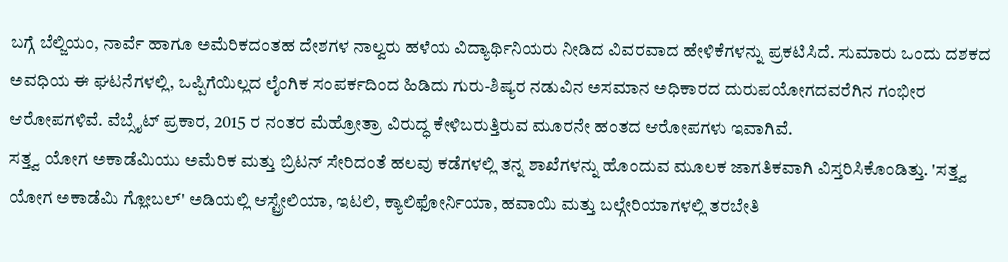ಬಗ್ಗೆ ಬೆಲ್ಜಿಯಂ, ನಾರ್ವೆ ಹಾಗೂ ಅಮೆರಿಕದಂತಹ ದೇಶಗಳ ನಾಲ್ವರು ಹಳೆಯ ವಿದ್ಯಾರ್ಥಿನಿಯರು ನೀಡಿದ ವಿವರವಾದ ಹೇಳಿಕೆಗಳನ್ನು ಪ್ರಕಟಿಸಿದೆ. ಸುಮಾರು ಒಂದು ದಶಕದ ಅವಧಿಯ ಈ ಘಟನೆಗಳಲ್ಲಿ, ಒಪ್ಪಿಗೆಯಿಲ್ಲದ ಲೈಂಗಿಕ ಸಂಪರ್ಕದಿಂದ ಹಿಡಿದು ಗುರು-ಶಿಷ್ಯರ ನಡುವಿನ ಅಸಮಾನ ಅಧಿಕಾರದ ದುರುಪಯೋಗದವರೆಗಿನ ಗಂಭೀರ ಆರೋಪಗಳಿವೆ. ವೆಬ್ಸೈಟ್ ಪ್ರಕಾರ, 2015 ರ ನಂತರ ಮೆಹ್ರೋತ್ರಾ ವಿರುದ್ಧ ಕೇಳಿಬರುತ್ತಿರುವ ಮೂರನೇ ಹಂತದ ಆರೋಪಗಳು ಇವಾಗಿವೆ.
ಸತ್ತ್ವ ಯೋಗ ಅಕಾಡೆಮಿಯು ಅಮೆರಿಕ ಮತ್ತು ಬ್ರಿಟನ್ ಸೇರಿದಂತೆ ಹಲವು ಕಡೆಗಳಲ್ಲಿ ತನ್ನ ಶಾಖೆಗಳನ್ನು ಹೊಂದುವ ಮೂಲಕ ಜಾಗತಿಕವಾಗಿ ವಿಸ್ತರಿಸಿಕೊಂಡಿತ್ತು. 'ಸತ್ತ್ವ ಯೋಗ ಅಕಾಡೆಮಿ ಗ್ಲೋಬಲ್' ಅಡಿಯಲ್ಲಿ ಆಸ್ಟ್ರೇಲಿಯಾ, ಇಟಲಿ, ಕ್ಯಾಲಿಫೋರ್ನಿಯಾ, ಹವಾಯಿ ಮತ್ತು ಬಲ್ಗೇರಿಯಾಗಳಲ್ಲಿ ತರಬೇತಿ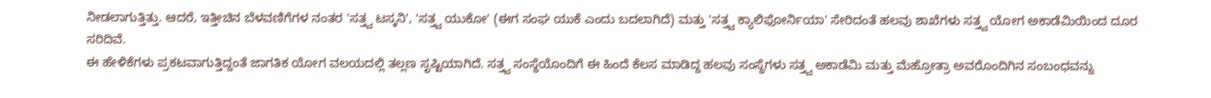ನೀಡಲಾಗುತ್ತಿತ್ತು. ಆದರೆ, ಇತ್ತೀಚಿನ ಬೆಳವಣಿಗೆಗಳ ನಂತರ 'ಸತ್ತ್ವ ಟಸ್ಕನಿ', 'ಸತ್ತ್ವ ಯುಕೋ' (ಈಗ ಸಂಘ ಯುಕೆ ಎಂದು ಬದಲಾಗಿದೆ) ಮತ್ತು 'ಸತ್ತ್ವ ಕ್ಯಾಲಿಫೋರ್ನಿಯಾ' ಸೇರಿದಂತೆ ಹಲವು ಶಾಖೆಗಳು ಸತ್ತ್ವ ಯೋಗ ಅಕಾಡೆಮಿಯಿಂದ ದೂರ ಸರಿದಿವೆ.
ಈ ಹೇಳಿಕೆಗಳು ಪ್ರಕಟವಾಗುತ್ತಿದ್ದಂತೆ ಜಾಗತಿಕ ಯೋಗ ವಲಯದಲ್ಲಿ ತಲ್ಲಣ ಸೃಷ್ಟಿಯಾಗಿದೆ. ಸತ್ತ್ವ ಸಂಸ್ಥೆಯೊಂದಿಗೆ ಈ ಹಿಂದೆ ಕೆಲಸ ಮಾಡಿದ್ದ ಹಲವು ಸಂಸ್ಥೆಗಳು ಸತ್ತ್ವ ಅಕಾಡೆಮಿ ಮತ್ತು ಮೆಹ್ರೋತ್ರಾ ಅವರೊಂದಿಗಿನ ಸಂಬಂಧವನ್ನು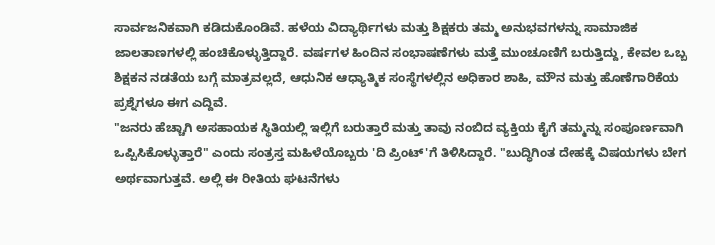ಸಾರ್ವಜನಿಕವಾಗಿ ಕಡಿದುಕೊಂಡಿವೆ. ಹಳೆಯ ವಿದ್ಯಾರ್ಥಿಗಳು ಮತ್ತು ಶಿಕ್ಷಕರು ತಮ್ಮ ಅನುಭವಗಳನ್ನು ಸಾಮಾಜಿಕ ಜಾಲತಾಣಗಳಲ್ಲಿ ಹಂಚಿಕೊಳ್ಳುತ್ತಿದ್ದಾರೆ. ವರ್ಷಗಳ ಹಿಂದಿನ ಸಂಭಾಷಣೆಗಳು ಮತ್ತೆ ಮುಂಚೂಣಿಗೆ ಬರುತ್ತಿದ್ದು, ಕೇವಲ ಒಬ್ಬ ಶಿಕ್ಷಕನ ನಡತೆಯ ಬಗ್ಗೆ ಮಾತ್ರವಲ್ಲದೆ, ಆಧುನಿಕ ಆಧ್ಯಾತ್ಮಿಕ ಸಂಸ್ಥೆಗಳಲ್ಲಿನ ಅಧಿಕಾರ ಶಾಹಿ, ಮೌನ ಮತ್ತು ಹೊಣೆಗಾರಿಕೆಯ ಪ್ರಶ್ನೆಗಳೂ ಈಗ ಎದ್ದಿವೆ.
"ಜನರು ಹೆಚ್ಚಾಗಿ ಅಸಹಾಯಕ ಸ್ಥಿತಿಯಲ್ಲಿ ಇಲ್ಲಿಗೆ ಬರುತ್ತಾರೆ ಮತ್ತು ತಾವು ನಂಬಿದ ವ್ಯಕ್ತಿಯ ಕೈಗೆ ತಮ್ಮನ್ನು ಸಂಪೂರ್ಣವಾಗಿ ಒಪ್ಪಿಸಿಕೊಳ್ಳುತ್ತಾರೆ" ಎಂದು ಸಂತ್ರಸ್ತ ಮಹಿಳೆಯೊಬ್ಬರು 'ದಿ ಪ್ರಿಂಟ್'ಗೆ ತಿಳಿಸಿದ್ದಾರೆ. "ಬುದ್ಧಿಗಿಂತ ದೇಹಕ್ಕೆ ವಿಷಯಗಳು ಬೇಗ ಅರ್ಥವಾಗುತ್ತವೆ. ಅಲ್ಲಿ ಈ ರೀತಿಯ ಘಟನೆಗಳು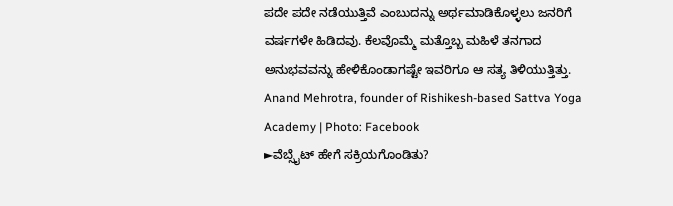ಪದೇ ಪದೇ ನಡೆಯುತ್ತಿವೆ ಎಂಬುದನ್ನು ಅರ್ಥಮಾಡಿಕೊಳ್ಳಲು ಜನರಿಗೆ ವರ್ಷಗಳೇ ಹಿಡಿದವು. ಕೆಲವೊಮ್ಮೆ ಮತ್ತೊಬ್ಬ ಮಹಿಳೆ ತನಗಾದ ಅನುಭವವನ್ನು ಹೇಳಿಕೊಂಡಾಗಷ್ಟೇ ಇವರಿಗೂ ಆ ಸತ್ಯ ತಿಳಿಯುತ್ತಿತ್ತು.
Anand Mehrotra, founder of Rishikesh-based Sattva Yoga Academy | Photo: Facebook
►ವೆಬ್ಸೈಟ್ ಹೇಗೆ ಸಕ್ರಿಯಗೊಂಡಿತು?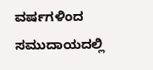ವರ್ಷಗಳಿಂದ ಸಮುದಾಯದಲ್ಲಿ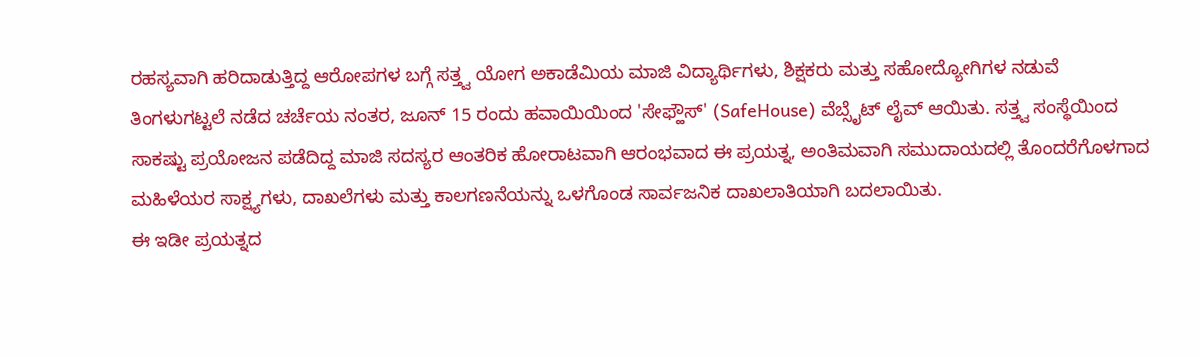ರಹಸ್ಯವಾಗಿ ಹರಿದಾಡುತ್ತಿದ್ದ ಆರೋಪಗಳ ಬಗ್ಗೆ ಸತ್ತ್ವ ಯೋಗ ಅಕಾಡೆಮಿಯ ಮಾಜಿ ವಿದ್ಯಾರ್ಥಿಗಳು, ಶಿಕ್ಷಕರು ಮತ್ತು ಸಹೋದ್ಯೋಗಿಗಳ ನಡುವೆ ತಿಂಗಳುಗಟ್ಟಲೆ ನಡೆದ ಚರ್ಚೆಯ ನಂತರ, ಜೂನ್ 15 ರಂದು ಹವಾಯಿಯಿಂದ 'ಸೇಫ್ಹೌಸ್' (SafeHouse) ವೆಬ್ಸೈಟ್ ಲೈವ್ ಆಯಿತು. ಸತ್ತ್ವ ಸಂಸ್ಥೆಯಿಂದ ಸಾಕಷ್ಟು ಪ್ರಯೋಜನ ಪಡೆದಿದ್ದ ಮಾಜಿ ಸದಸ್ಯರ ಆಂತರಿಕ ಹೋರಾಟವಾಗಿ ಆರಂಭವಾದ ಈ ಪ್ರಯತ್ನ, ಅಂತಿಮವಾಗಿ ಸಮುದಾಯದಲ್ಲಿ ತೊಂದರೆಗೊಳಗಾದ ಮಹಿಳೆಯರ ಸಾಕ್ಷ್ಯಗಳು, ದಾಖಲೆಗಳು ಮತ್ತು ಕಾಲಗಣನೆಯನ್ನು ಒಳಗೊಂಡ ಸಾರ್ವಜನಿಕ ದಾಖಲಾತಿಯಾಗಿ ಬದಲಾಯಿತು.
ಈ ಇಡೀ ಪ್ರಯತ್ನದ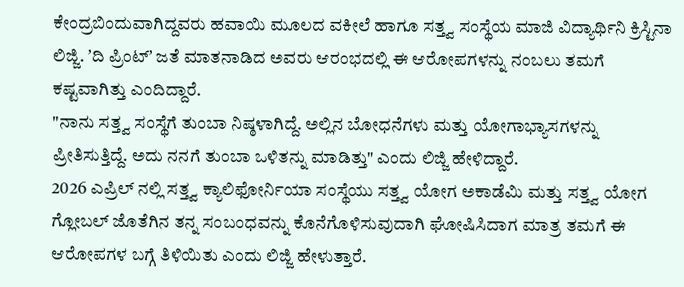ಕೇಂದ್ರಬಿಂದುವಾಗಿದ್ದವರು ಹವಾಯಿ ಮೂಲದ ವಕೀಲೆ ಹಾಗೂ ಸತ್ತ್ವ ಸಂಸ್ಥೆಯ ಮಾಜಿ ವಿದ್ಯಾರ್ಥಿನಿ ಕ್ರಿಸ್ಟಿನಾ ಲಿಜ್ಜಿ. ʼದಿ ಪ್ರಿಂಟ್ʼ ಜತೆ ಮಾತನಾಡಿದ ಅವರು ಆರಂಭದಲ್ಲಿ ಈ ಆರೋಪಗಳನ್ನು ನಂಬಲು ತಮಗೆ ಕಷ್ಟವಾಗಿತ್ತು ಎಂದಿದ್ದಾರೆ.
"ನಾನು ಸತ್ತ್ವ ಸಂಸ್ಥೆಗೆ ತುಂಬಾ ನಿಷ್ಠಳಾಗಿದ್ದೆ. ಅಲ್ಲಿನ ಬೋಧನೆಗಳು ಮತ್ತು ಯೋಗಾಭ್ಯಾಸಗಳನ್ನು ಪ್ರೀತಿಸುತ್ತಿದ್ದೆ. ಅದು ನನಗೆ ತುಂಬಾ ಒಳಿತನ್ನು ಮಾಡಿತ್ತು" ಎಂದು ಲಿಜ್ಜಿ ಹೇಳಿದ್ದಾರೆ.
2026 ಎಪ್ರಿಲ್ ನಲ್ಲಿ ಸತ್ತ್ವ ಕ್ಯಾಲಿಫೋರ್ನಿಯಾ ಸಂಸ್ಥೆಯು ಸತ್ತ್ವ ಯೋಗ ಅಕಾಡೆಮಿ ಮತ್ತು ಸತ್ತ್ವ ಯೋಗ ಗ್ಲೋಬಲ್ ಜೊತೆಗಿನ ತನ್ನ ಸಂಬಂಧವನ್ನು ಕೊನೆಗೊಳಿಸುವುದಾಗಿ ಘೋಷಿಸಿದಾಗ ಮಾತ್ರ ತಮಗೆ ಈ ಆರೋಪಗಳ ಬಗ್ಗೆ ತಿಳಿಯಿತು ಎಂದು ಲಿಜ್ಜಿ ಹೇಳುತ್ತಾರೆ.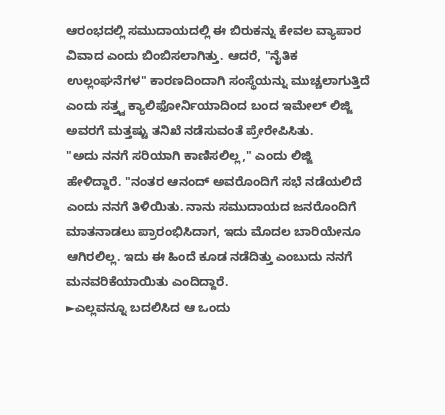ಆರಂಭದಲ್ಲಿ ಸಮುದಾಯದಲ್ಲಿ ಈ ಬಿರುಕನ್ನು ಕೇವಲ ವ್ಯಾಪಾರ ವಿವಾದ ಎಂದು ಬಿಂಬಿಸಲಾಗಿತ್ತು. ಆದರೆ, "ನೈತಿಕ ಉಲ್ಲಂಘನೆಗಳ" ಕಾರಣದಿಂದಾಗಿ ಸಂಸ್ಥೆಯನ್ನು ಮುಚ್ಚಲಾಗುತ್ತಿದೆ ಎಂದು ಸತ್ತ್ವ ಕ್ಯಾಲಿಫೋರ್ನಿಯಾದಿಂದ ಬಂದ ಇಮೇಲ್ ಲಿಜ್ಜಿ ಅವರಗೆ ಮತ್ತಷ್ಟು ತನಿಖೆ ನಡೆಸುವಂತೆ ಪ್ರೇರೇಪಿಸಿತು.
"ಅದು ನನಗೆ ಸರಿಯಾಗಿ ಕಾಣಿಸಲಿಲ್ಲ," ಎಂದು ಲಿಜ್ಜಿ ಹೇಳಿದ್ದಾರೆ. "ನಂತರ ಆನಂದ್ ಅವರೊಂದಿಗೆ ಸಭೆ ನಡೆಯಲಿದೆ ಎಂದು ನನಗೆ ತಿಳಿಯಿತು. ನಾನು ಸಮುದಾಯದ ಜನರೊಂದಿಗೆ ಮಾತನಾಡಲು ಪ್ರಾರಂಭಿಸಿದಾಗ, ಇದು ಮೊದಲ ಬಾರಿಯೇನೂ ಆಗಿರಲಿಲ್ಲ. ಇದು ಈ ಹಿಂದೆ ಕೂಡ ನಡೆದಿತ್ತು ಎಂಬುದು ನನಗೆ ಮನವರಿಕೆಯಾಯಿತು ಎಂದಿದ್ದಾರೆ.
►ಎಲ್ಲವನ್ನೂ ಬದಲಿಸಿದ ಆ ಒಂದು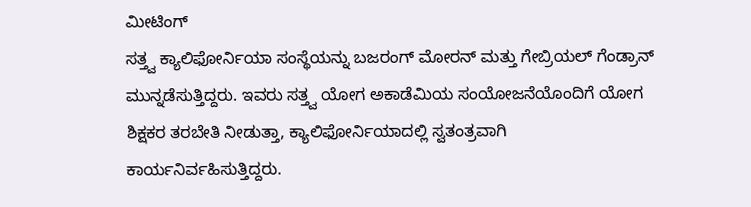ಮೀಟಿಂಗ್
ಸತ್ತ್ವ ಕ್ಯಾಲಿಫೋರ್ನಿಯಾ ಸಂಸ್ಥೆಯನ್ನು ಬಜರಂಗ್ ಮೋರನ್ ಮತ್ತು ಗೇಬ್ರಿಯಲ್ ಗೆಂಡ್ರಾನ್ ಮುನ್ನಡೆಸುತ್ತಿದ್ದರು. ಇವರು ಸತ್ತ್ವ ಯೋಗ ಅಕಾಡೆಮಿಯ ಸಂಯೋಜನೆಯೊಂದಿಗೆ ಯೋಗ ಶಿಕ್ಷಕರ ತರಬೇತಿ ನೀಡುತ್ತಾ, ಕ್ಯಾಲಿಫೋರ್ನಿಯಾದಲ್ಲಿ ಸ್ವತಂತ್ರವಾಗಿ ಕಾರ್ಯನಿರ್ವಹಿಸುತ್ತಿದ್ದರು.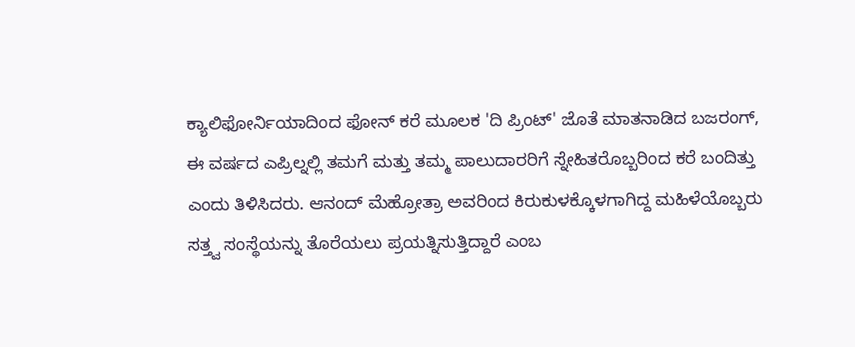ಕ್ಯಾಲಿಫೋರ್ನಿಯಾದಿಂದ ಫೋನ್ ಕರೆ ಮೂಲಕ 'ದಿ ಪ್ರಿಂಟ್' ಜೊತೆ ಮಾತನಾಡಿದ ಬಜರಂಗ್, ಈ ವರ್ಷದ ಎಪ್ರಿಲ್ನಲ್ಲಿ ತಮಗೆ ಮತ್ತು ತಮ್ಮ ಪಾಲುದಾರರಿಗೆ ಸ್ನೇಹಿತರೊಬ್ಬರಿಂದ ಕರೆ ಬಂದಿತ್ತು ಎಂದು ತಿಳಿಸಿದರು. ಆನಂದ್ ಮೆಹ್ರೋತ್ರಾ ಅವರಿಂದ ಕಿರುಕುಳಕ್ಕೊಳಗಾಗಿದ್ದ ಮಹಿಳೆಯೊಬ್ಬರು ಸತ್ತ್ವ ಸಂಸ್ಥೆಯನ್ನು ತೊರೆಯಲು ಪ್ರಯತ್ನಿಸುತ್ತಿದ್ದಾರೆ ಎಂಬ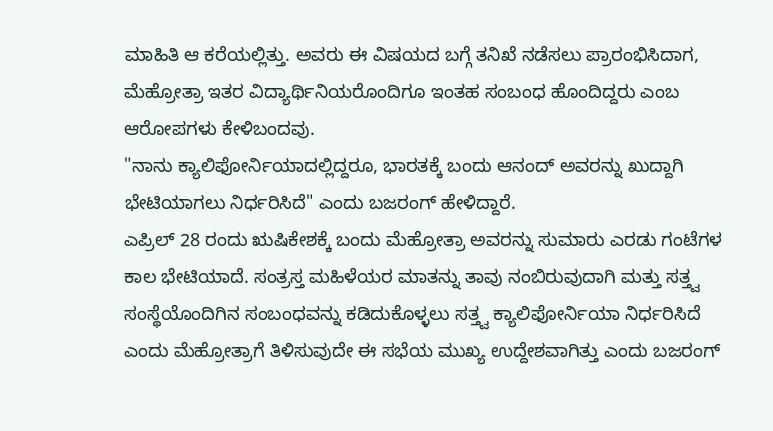ಮಾಹಿತಿ ಆ ಕರೆಯಲ್ಲಿತ್ತು. ಅವರು ಈ ವಿಷಯದ ಬಗ್ಗೆ ತನಿಖೆ ನಡೆಸಲು ಪ್ರಾರಂಭಿಸಿದಾಗ, ಮೆಹ್ರೋತ್ರಾ ಇತರ ವಿದ್ಯಾರ್ಥಿನಿಯರೊಂದಿಗೂ ಇಂತಹ ಸಂಬಂಧ ಹೊಂದಿದ್ದರು ಎಂಬ ಆರೋಪಗಳು ಕೇಳಿಬಂದವು.
"ನಾನು ಕ್ಯಾಲಿಫೋರ್ನಿಯಾದಲ್ಲಿದ್ದರೂ, ಭಾರತಕ್ಕೆ ಬಂದು ಆನಂದ್ ಅವರನ್ನು ಖುದ್ದಾಗಿ ಭೇಟಿಯಾಗಲು ನಿರ್ಧರಿಸಿದೆ" ಎಂದು ಬಜರಂಗ್ ಹೇಳಿದ್ದಾರೆ.
ಎಪ್ರಿಲ್ 28 ರಂದು ಋಷಿಕೇಶಕ್ಕೆ ಬಂದು ಮೆಹ್ರೋತ್ರಾ ಅವರನ್ನು ಸುಮಾರು ಎರಡು ಗಂಟೆಗಳ ಕಾಲ ಭೇಟಿಯಾದೆ. ಸಂತ್ರಸ್ತ ಮಹಿಳೆಯರ ಮಾತನ್ನು ತಾವು ನಂಬಿರುವುದಾಗಿ ಮತ್ತು ಸತ್ತ್ವ ಸಂಸ್ಥೆಯೊಂದಿಗಿನ ಸಂಬಂಧವನ್ನು ಕಡಿದುಕೊಳ್ಳಲು ಸತ್ತ್ವ ಕ್ಯಾಲಿಫೋರ್ನಿಯಾ ನಿರ್ಧರಿಸಿದೆ ಎಂದು ಮೆಹ್ರೋತ್ರಾಗೆ ತಿಳಿಸುವುದೇ ಈ ಸಭೆಯ ಮುಖ್ಯ ಉದ್ದೇಶವಾಗಿತ್ತು ಎಂದು ಬಜರಂಗ್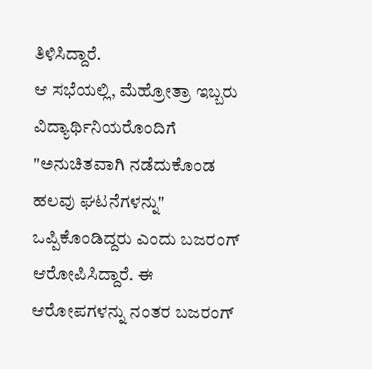ತಿಳಿಸಿದ್ದಾರೆ.
ಆ ಸಭೆಯಲ್ಲಿ, ಮೆಹ್ರೋತ್ರಾ ಇಬ್ಬರು ವಿದ್ಯಾರ್ಥಿನಿಯರೊಂದಿಗೆ "ಅನುಚಿತವಾಗಿ ನಡೆದುಕೊಂಡ ಹಲವು ಘಟನೆಗಳನ್ನು" ಒಪ್ಪಿಕೊಂಡಿದ್ದರು ಎಂದು ಬಜರಂಗ್ ಆರೋಪಿಸಿದ್ದಾರೆ. ಈ ಆರೋಪಗಳನ್ನು ನಂತರ ಬಜರಂಗ್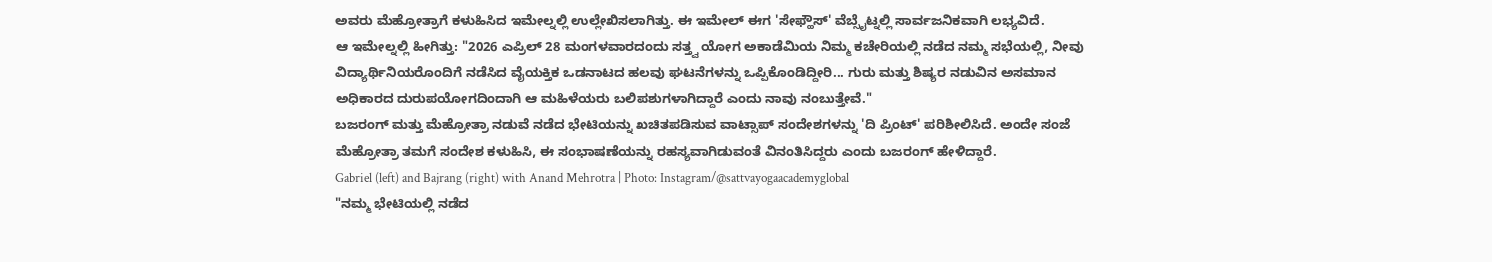ಅವರು ಮೆಹ್ರೋತ್ರಾಗೆ ಕಳುಹಿಸಿದ ಇಮೇಲ್ನಲ್ಲಿ ಉಲ್ಲೇಖಿಸಲಾಗಿತ್ತು. ಈ ಇಮೇಲ್ ಈಗ 'ಸೇಫ್ಹೌಸ್' ವೆಬ್ಸೈಟ್ನಲ್ಲಿ ಸಾರ್ವಜನಿಕವಾಗಿ ಲಭ್ಯವಿದೆ.
ಆ ಇಮೇಲ್ನಲ್ಲಿ ಹೀಗಿತ್ತು: "2026 ಎಪ್ರಿಲ್ 28 ಮಂಗಳವಾರದಂದು ಸತ್ತ್ವ ಯೋಗ ಅಕಾಡೆಮಿಯ ನಿಮ್ಮ ಕಚೇರಿಯಲ್ಲಿ ನಡೆದ ನಮ್ಮ ಸಭೆಯಲ್ಲಿ, ನೀವು ವಿದ್ಯಾರ್ಥಿನಿಯರೊಂದಿಗೆ ನಡೆಸಿದ ವೈಯಕ್ತಿಕ ಒಡನಾಟದ ಹಲವು ಘಟನೆಗಳನ್ನು ಒಪ್ಪಿಕೊಂಡಿದ್ದೀರಿ... ಗುರು ಮತ್ತು ಶಿಷ್ಯರ ನಡುವಿನ ಅಸಮಾನ ಅಧಿಕಾರದ ದುರುಪಯೋಗದಿಂದಾಗಿ ಆ ಮಹಿಳೆಯರು ಬಲಿಪಶುಗಳಾಗಿದ್ದಾರೆ ಎಂದು ನಾವು ನಂಬುತ್ತೇವೆ."
ಬಜರಂಗ್ ಮತ್ತು ಮೆಹ್ರೋತ್ರಾ ನಡುವೆ ನಡೆದ ಭೇಟಿಯನ್ನು ಖಚಿತಪಡಿಸುವ ವಾಟ್ಸಾಪ್ ಸಂದೇಶಗಳನ್ನು 'ದಿ ಪ್ರಿಂಟ್' ಪರಿಶೀಲಿಸಿದೆ. ಅಂದೇ ಸಂಜೆ ಮೆಹ್ರೋತ್ರಾ ತಮಗೆ ಸಂದೇಶ ಕಳುಹಿಸಿ, ಈ ಸಂಭಾಷಣೆಯನ್ನು ರಹಸ್ಯವಾಗಿಡುವಂತೆ ವಿನಂತಿಸಿದ್ದರು ಎಂದು ಬಜರಂಗ್ ಹೇಳಿದ್ದಾರೆ.
Gabriel (left) and Bajrang (right) with Anand Mehrotra | Photo: Instagram/@sattvayogaacademyglobal
"ನಮ್ಮ ಭೇಟಿಯಲ್ಲಿ ನಡೆದ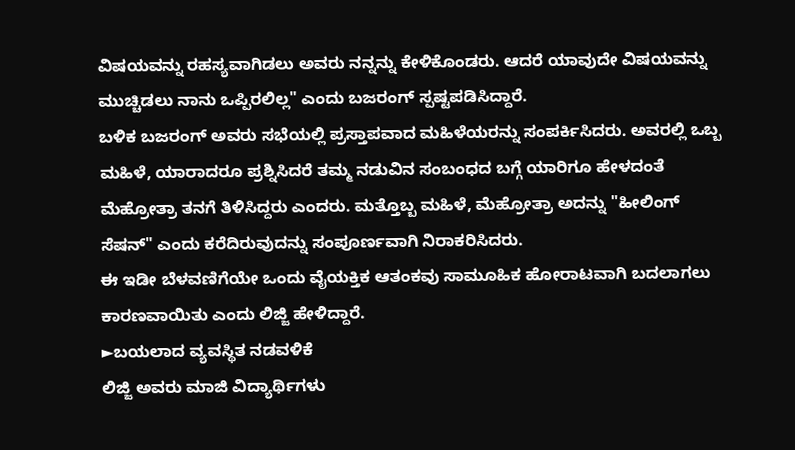ವಿಷಯವನ್ನು ರಹಸ್ಯವಾಗಿಡಲು ಅವರು ನನ್ನನ್ನು ಕೇಳಿಕೊಂಡರು. ಆದರೆ ಯಾವುದೇ ವಿಷಯವನ್ನು ಮುಚ್ಚಿಡಲು ನಾನು ಒಪ್ಪಿರಲಿಲ್ಲ" ಎಂದು ಬಜರಂಗ್ ಸ್ಪಷ್ಟಪಡಿಸಿದ್ದಾರೆ.
ಬಳಿಕ ಬಜರಂಗ್ ಅವರು ಸಭೆಯಲ್ಲಿ ಪ್ರಸ್ತಾಪವಾದ ಮಹಿಳೆಯರನ್ನು ಸಂಪರ್ಕಿಸಿದರು. ಅವರಲ್ಲಿ ಒಬ್ಬ ಮಹಿಳೆ, ಯಾರಾದರೂ ಪ್ರಶ್ನಿಸಿದರೆ ತಮ್ಮ ನಡುವಿನ ಸಂಬಂಧದ ಬಗ್ಗೆ ಯಾರಿಗೂ ಹೇಳದಂತೆ ಮೆಹ್ರೋತ್ರಾ ತನಗೆ ತಿಳಿಸಿದ್ದರು ಎಂದರು. ಮತ್ತೊಬ್ಬ ಮಹಿಳೆ, ಮೆಹ್ರೋತ್ರಾ ಅದನ್ನು "ಹೀಲಿಂಗ್ ಸೆಷನ್" ಎಂದು ಕರೆದಿರುವುದನ್ನು ಸಂಪೂರ್ಣವಾಗಿ ನಿರಾಕರಿಸಿದರು.
ಈ ಇಡೀ ಬೆಳವಣಿಗೆಯೇ ಒಂದು ವೈಯಕ್ತಿಕ ಆತಂಕವು ಸಾಮೂಹಿಕ ಹೋರಾಟವಾಗಿ ಬದಲಾಗಲು ಕಾರಣವಾಯಿತು ಎಂದು ಲಿಜ್ಜಿ ಹೇಳಿದ್ದಾರೆ.
►ಬಯಲಾದ ವ್ಯವಸ್ಥಿತ ನಡವಳಿಕೆ
ಲಿಜ್ಜಿ ಅವರು ಮಾಜಿ ವಿದ್ಯಾರ್ಥಿಗಳು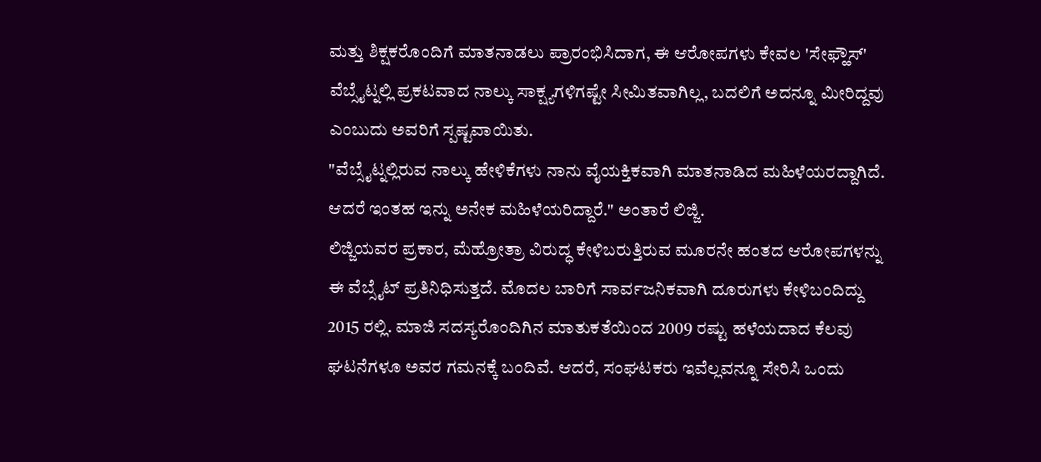ಮತ್ತು ಶಿಕ್ಷಕರೊಂದಿಗೆ ಮಾತನಾಡಲು ಪ್ರಾರಂಭಿಸಿದಾಗ, ಈ ಆರೋಪಗಳು ಕೇವಲ 'ಸೇಫ್ಹೌಸ್' ವೆಬ್ಸೈಟ್ನಲ್ಲಿ ಪ್ರಕಟವಾದ ನಾಲ್ಕು ಸಾಕ್ಷ್ಯಗಳಿಗಷ್ಟೇ ಸೀಮಿತವಾಗಿಲ್ಲ, ಬದಲಿಗೆ ಅದನ್ನೂ ಮೀರಿದ್ದವು ಎಂಬುದು ಅವರಿಗೆ ಸ್ಪಷ್ಟವಾಯಿತು.
"ವೆಬ್ಸೈಟ್ನಲ್ಲಿರುವ ನಾಲ್ಕು ಹೇಳಿಕೆಗಳು ನಾನು ವೈಯಕ್ತಿಕವಾಗಿ ಮಾತನಾಡಿದ ಮಹಿಳೆಯರದ್ದಾಗಿದೆ. ಆದರೆ ಇಂತಹ ಇನ್ನು ಅನೇಕ ಮಹಿಳೆಯರಿದ್ದಾರೆ." ಅಂತಾರೆ ಲಿಜ್ಜಿ.
ಲಿಜ್ಜಿಯವರ ಪ್ರಕಾರ, ಮೆಹ್ರೋತ್ರಾ ವಿರುದ್ಧ ಕೇಳಿಬರುತ್ತಿರುವ ಮೂರನೇ ಹಂತದ ಆರೋಪಗಳನ್ನು ಈ ವೆಬ್ಸೈಟ್ ಪ್ರತಿನಿಧಿಸುತ್ತದೆ. ಮೊದಲ ಬಾರಿಗೆ ಸಾರ್ವಜನಿಕವಾಗಿ ದೂರುಗಳು ಕೇಳಿಬಂದಿದ್ದು 2015 ರಲ್ಲಿ. ಮಾಜಿ ಸದಸ್ಯರೊಂದಿಗಿನ ಮಾತುಕತೆಯಿಂದ 2009 ರಷ್ಟು ಹಳೆಯದಾದ ಕೆಲವು ಘಟನೆಗಳೂ ಅವರ ಗಮನಕ್ಕೆ ಬಂದಿವೆ. ಆದರೆ, ಸಂಘಟಕರು ಇವೆಲ್ಲವನ್ನೂ ಸೇರಿಸಿ ಒಂದು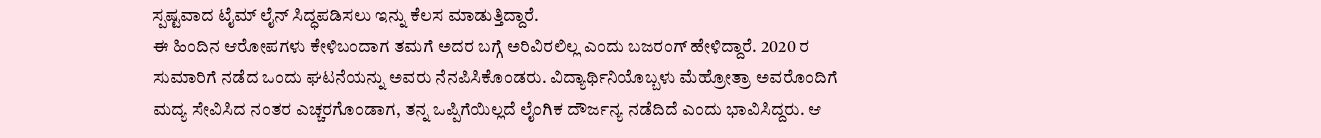ಸ್ಪಷ್ಟವಾದ ಟೈಮ್ ಲೈನ್ ಸಿದ್ಧಪಡಿಸಲು ಇನ್ನು ಕೆಲಸ ಮಾಡುತ್ತಿದ್ದಾರೆ.
ಈ ಹಿಂದಿನ ಆರೋಪಗಳು ಕೇಳಿಬಂದಾಗ ತಮಗೆ ಅದರ ಬಗ್ಗೆ ಅರಿವಿರಲಿಲ್ಲ ಎಂದು ಬಜರಂಗ್ ಹೇಳಿದ್ದಾರೆ. 2020 ರ ಸುಮಾರಿಗೆ ನಡೆದ ಒಂದು ಘಟನೆಯನ್ನು ಅವರು ನೆನಪಿಸಿಕೊಂಡರು. ವಿದ್ಯಾರ್ಥಿನಿಯೊಬ್ಬಳು ಮೆಹ್ರೋತ್ರಾ ಅವರೊಂದಿಗೆ ಮದ್ಯ ಸೇವಿಸಿದ ನಂತರ ಎಚ್ಚರಗೊಂಡಾಗ, ತನ್ನ ಒಪ್ಪಿಗೆಯಿಲ್ಲದೆ ಲೈಂಗಿಕ ದೌರ್ಜನ್ಯ ನಡೆದಿದೆ ಎಂದು ಭಾವಿಸಿದ್ದರು. ಆ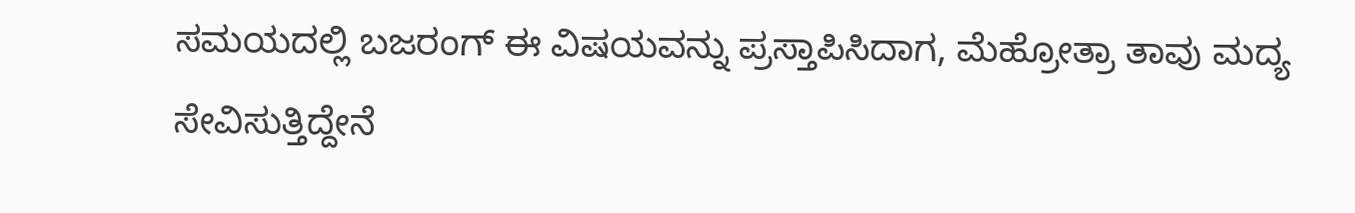ಸಮಯದಲ್ಲಿ ಬಜರಂಗ್ ಈ ವಿಷಯವನ್ನು ಪ್ರಸ್ತಾಪಿಸಿದಾಗ, ಮೆಹ್ರೋತ್ರಾ ತಾವು ಮದ್ಯ ಸೇವಿಸುತ್ತಿದ್ದೇನೆ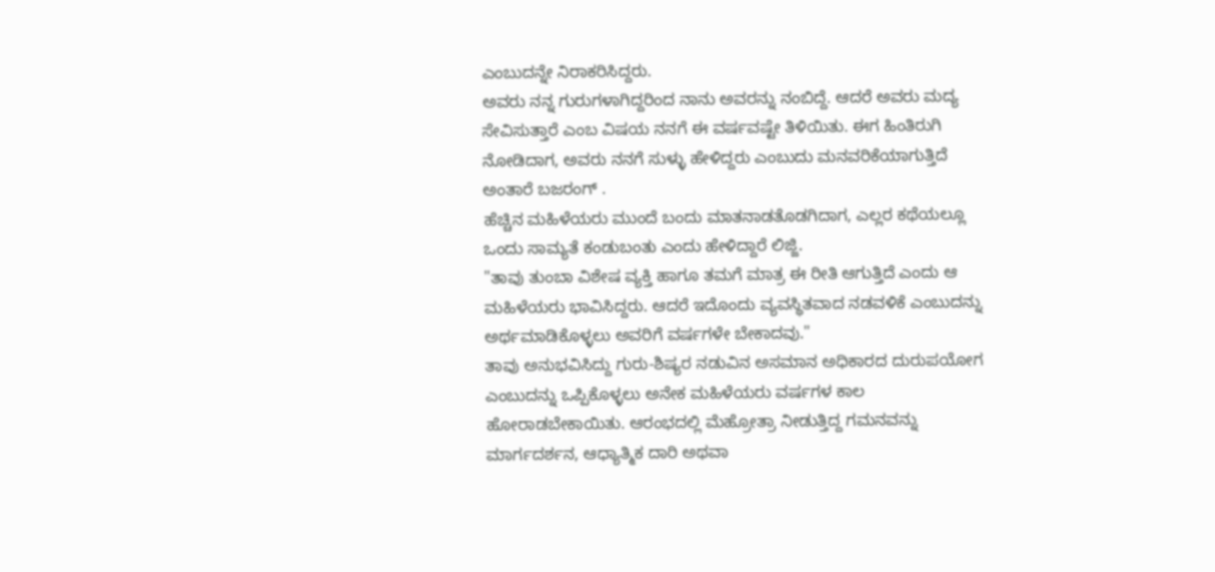ಎಂಬುದನ್ನೇ ನಿರಾಕರಿಸಿದ್ದರು.
ಅವರು ನನ್ನ ಗುರುಗಳಾಗಿದ್ದರಿಂದ ನಾನು ಅವರನ್ನು ನಂಬಿದ್ದೆ. ಆದರೆ ಅವರು ಮದ್ಯ ಸೇವಿಸುತ್ತಾರೆ ಎಂಬ ವಿಷಯ ನನಗೆ ಈ ವರ್ಷವಷ್ಟೇ ತಿಳಿಯಿತು. ಈಗ ಹಿಂತಿರುಗಿ ನೋಡಿದಾಗ, ಅವರು ನನಗೆ ಸುಳ್ಳು ಹೇಳಿದ್ದರು ಎಂಬುದು ಮನವರಿಕೆಯಾಗುತ್ತಿದೆ ಅಂತಾರೆ ಬಜರಂಗ್ .
ಹೆಚ್ಚಿನ ಮಹಿಳೆಯರು ಮುಂದೆ ಬಂದು ಮಾತನಾಡತೊಡಗಿದಾಗ, ಎಲ್ಲರ ಕಥೆಯಲ್ಲೂ ಒಂದು ಸಾಮ್ಯತೆ ಕಂಡುಬಂತು ಎಂದು ಹೇಳಿದ್ದಾರೆ ಲಿಜ್ಜಿ.
"ತಾವು ತುಂಬಾ ವಿಶೇಷ ವ್ಯಕ್ತಿ ಹಾಗೂ ತಮಗೆ ಮಾತ್ರ ಈ ರೀತಿ ಆಗುತ್ತಿದೆ ಎಂದು ಆ ಮಹಿಳೆಯರು ಭಾವಿಸಿದ್ದರು. ಆದರೆ ಇದೊಂದು ವ್ಯವಸ್ಥಿತವಾದ ನಡವಳಿಕೆ ಎಂಬುದನ್ನು ಅರ್ಥಮಾಡಿಕೊಳ್ಳಲು ಅವರಿಗೆ ವರ್ಷಗಳೇ ಬೇಕಾದವು."
ತಾವು ಅನುಭವಿಸಿದ್ದು ಗುರು-ಶಿಷ್ಯರ ನಡುವಿನ ಅಸಮಾನ ಅಧಿಕಾರದ ದುರುಪಯೋಗ ಎಂಬುದನ್ನು ಒಪ್ಪಿಕೊಳ್ಳಲು ಅನೇಕ ಮಹಿಳೆಯರು ವರ್ಷಗಳ ಕಾಲ ಹೋರಾಡಬೇಕಾಯಿತು. ಆರಂಭದಲ್ಲಿ ಮೆಹ್ರೋತ್ರಾ ನೀಡುತ್ತಿದ್ದ ಗಮನವನ್ನು ಮಾರ್ಗದರ್ಶನ, ಆಧ್ಯಾತ್ಮಿಕ ದಾರಿ ಅಥವಾ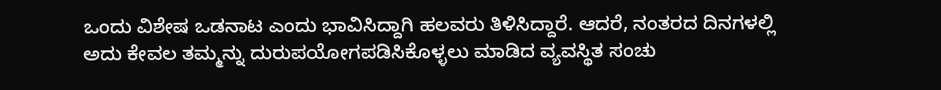ಒಂದು ವಿಶೇಷ ಒಡನಾಟ ಎಂದು ಭಾವಿಸಿದ್ದಾಗಿ ಹಲವರು ತಿಳಿಸಿದ್ದಾರೆ. ಆದರೆ, ನಂತರದ ದಿನಗಳಲ್ಲಿ ಅದು ಕೇವಲ ತಮ್ಮನ್ನು ದುರುಪಯೋಗಪಡಿಸಿಕೊಳ್ಳಲು ಮಾಡಿದ ವ್ಯವಸ್ಥಿತ ಸಂಚು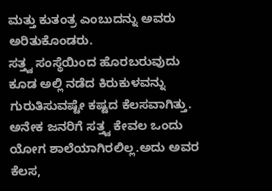ಮತ್ತು ಕುತಂತ್ರ ಎಂಬುದನ್ನು ಅವರು ಅರಿತುಕೊಂಡರು.
ಸತ್ತ್ವ ಸಂಸ್ಥೆಯಿಂದ ಹೊರಬರುವುದು ಕೂಡ ಅಲ್ಲಿ ನಡೆದ ಕಿರುಕುಳವನ್ನು ಗುರುತಿಸುವಷ್ಟೇ ಕಷ್ಟದ ಕೆಲಸವಾಗಿತ್ತು. ಅನೇಕ ಜನರಿಗೆ ಸತ್ತ್ವ ಕೇವಲ ಒಂದು ಯೋಗ ಶಾಲೆಯಾಗಿರಲಿಲ್ಲ.ಅದು ಅವರ ಕೆಲಸ,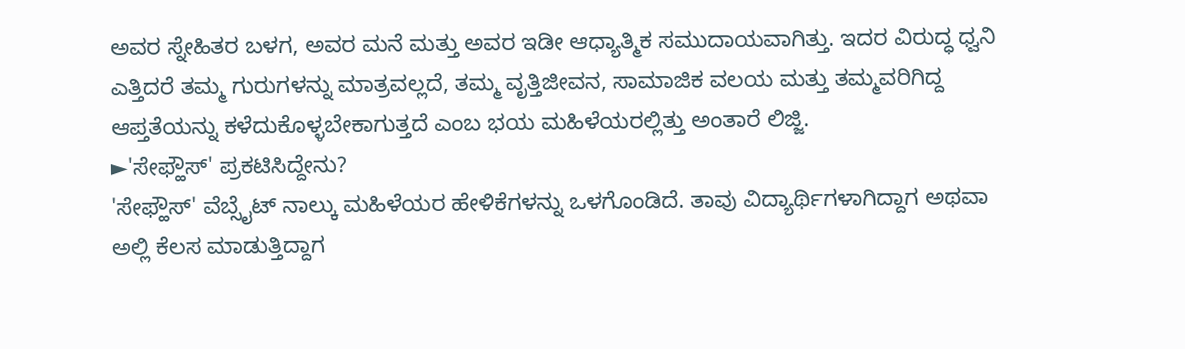ಅವರ ಸ್ನೇಹಿತರ ಬಳಗ, ಅವರ ಮನೆ ಮತ್ತು ಅವರ ಇಡೀ ಆಧ್ಯಾತ್ಮಿಕ ಸಮುದಾಯವಾಗಿತ್ತು. ಇದರ ವಿರುದ್ಧ ಧ್ವನಿ ಎತ್ತಿದರೆ ತಮ್ಮ ಗುರುಗಳನ್ನು ಮಾತ್ರವಲ್ಲದೆ, ತಮ್ಮ ವೃತ್ತಿಜೀವನ, ಸಾಮಾಜಿಕ ವಲಯ ಮತ್ತು ತಮ್ಮವರಿಗಿದ್ದ ಆಪ್ತತೆಯನ್ನು ಕಳೆದುಕೊಳ್ಳಬೇಕಾಗುತ್ತದೆ ಎಂಬ ಭಯ ಮಹಿಳೆಯರಲ್ಲಿತ್ತು ಅಂತಾರೆ ಲಿಜ್ಜಿ.
►'ಸೇಫ್ಹೌಸ್' ಪ್ರಕಟಿಸಿದ್ದೇನು?
'ಸೇಫ್ಹೌಸ್' ವೆಬ್ಸೈಟ್ ನಾಲ್ಕು ಮಹಿಳೆಯರ ಹೇಳಿಕೆಗಳನ್ನು ಒಳಗೊಂಡಿದೆ. ತಾವು ವಿದ್ಯಾರ್ಥಿಗಳಾಗಿದ್ದಾಗ ಅಥವಾ ಅಲ್ಲಿ ಕೆಲಸ ಮಾಡುತ್ತಿದ್ದಾಗ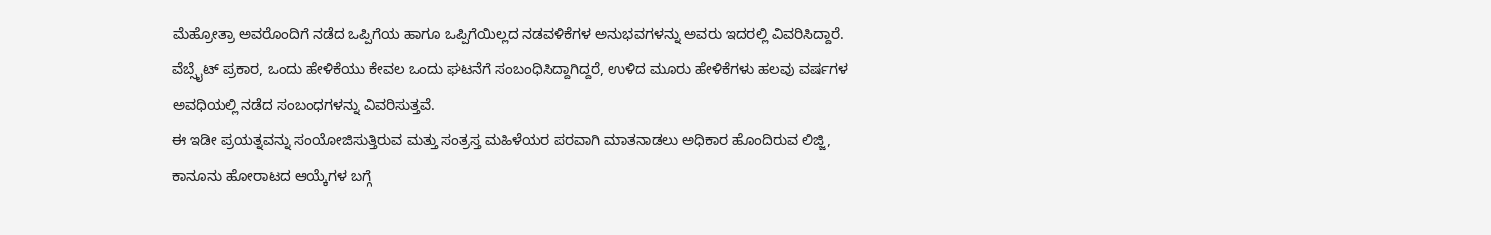ಮೆಹ್ರೋತ್ರಾ ಅವರೊಂದಿಗೆ ನಡೆದ ಒಪ್ಪಿಗೆಯ ಹಾಗೂ ಒಪ್ಪಿಗೆಯಿಲ್ಲದ ನಡವಳಿಕೆಗಳ ಅನುಭವಗಳನ್ನು ಅವರು ಇದರಲ್ಲಿ ವಿವರಿಸಿದ್ದಾರೆ. ವೆಬ್ಸೈಟ್ ಪ್ರಕಾರ, ಒಂದು ಹೇಳಿಕೆಯು ಕೇವಲ ಒಂದು ಘಟನೆಗೆ ಸಂಬಂಧಿಸಿದ್ದಾಗಿದ್ದರೆ, ಉಳಿದ ಮೂರು ಹೇಳಿಕೆಗಳು ಹಲವು ವರ್ಷಗಳ ಅವಧಿಯಲ್ಲಿ ನಡೆದ ಸಂಬಂಧಗಳನ್ನು ವಿವರಿಸುತ್ತವೆ.
ಈ ಇಡೀ ಪ್ರಯತ್ನವನ್ನು ಸಂಯೋಜಿಸುತ್ತಿರುವ ಮತ್ತು ಸಂತ್ರಸ್ತ ಮಹಿಳೆಯರ ಪರವಾಗಿ ಮಾತನಾಡಲು ಅಧಿಕಾರ ಹೊಂದಿರುವ ಲಿಜ್ಜಿ, ಕಾನೂನು ಹೋರಾಟದ ಆಯ್ಕೆಗಳ ಬಗ್ಗೆ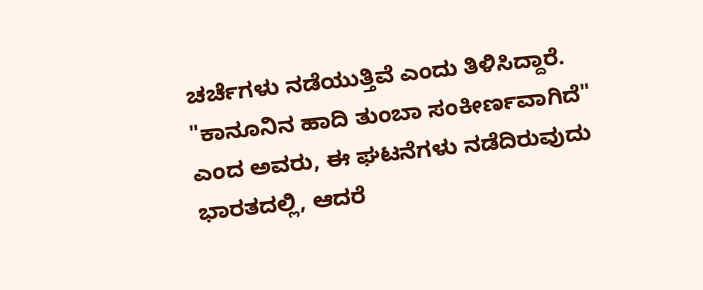ಚರ್ಚೆಗಳು ನಡೆಯುತ್ತಿವೆ ಎಂದು ತಿಳಿಸಿದ್ದಾರೆ.
"ಕಾನೂನಿನ ಹಾದಿ ತುಂಬಾ ಸಂಕೀರ್ಣವಾಗಿದೆ" ಎಂದ ಅವರು, ಈ ಘಟನೆಗಳು ನಡೆದಿರುವುದು ಭಾರತದಲ್ಲಿ, ಆದರೆ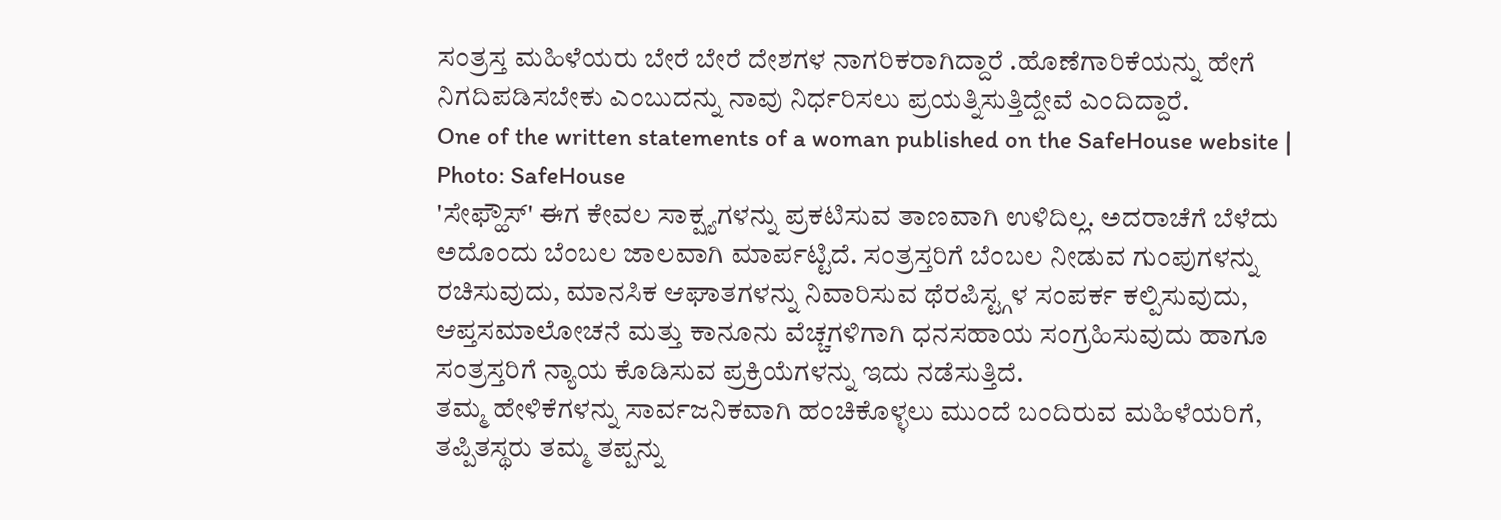ಸಂತ್ರಸ್ತ ಮಹಿಳೆಯರು ಬೇರೆ ಬೇರೆ ದೇಶಗಳ ನಾಗರಿಕರಾಗಿದ್ದಾರೆ .ಹೊಣೆಗಾರಿಕೆಯನ್ನು ಹೇಗೆ ನಿಗದಿಪಡಿಸಬೇಕು ಎಂಬುದನ್ನು ನಾವು ನಿರ್ಧರಿಸಲು ಪ್ರಯತ್ನಿಸುತ್ತಿದ್ದೇವೆ ಎಂದಿದ್ದಾರೆ.
One of the written statements of a woman published on the SafeHouse website | Photo: SafeHouse
'ಸೇಫ್ಹೌಸ್' ಈಗ ಕೇವಲ ಸಾಕ್ಷ್ಯಗಳನ್ನು ಪ್ರಕಟಿಸುವ ತಾಣವಾಗಿ ಉಳಿದಿಲ್ಲ. ಅದರಾಚೆಗೆ ಬೆಳೆದು ಅದೊಂದು ಬೆಂಬಲ ಜಾಲವಾಗಿ ಮಾರ್ಪಟ್ಟಿದೆ. ಸಂತ್ರಸ್ತರಿಗೆ ಬೆಂಬಲ ನೀಡುವ ಗುಂಪುಗಳನ್ನು ರಚಿಸುವುದು, ಮಾನಸಿಕ ಆಘಾತಗಳನ್ನು ನಿವಾರಿಸುವ ಥೆರಪಿಸ್ಟ್ಗಳ ಸಂಪರ್ಕ ಕಲ್ಪಿಸುವುದು, ಆಪ್ತಸಮಾಲೋಚನೆ ಮತ್ತು ಕಾನೂನು ವೆಚ್ಚಗಳಿಗಾಗಿ ಧನಸಹಾಯ ಸಂಗ್ರಹಿಸುವುದು ಹಾಗೂ ಸಂತ್ರಸ್ತರಿಗೆ ನ್ಯಾಯ ಕೊಡಿಸುವ ಪ್ರಕ್ರಿಯೆಗಳನ್ನು ಇದು ನಡೆಸುತ್ತಿದೆ.
ತಮ್ಮ ಹೇಳಿಕೆಗಳನ್ನು ಸಾರ್ವಜನಿಕವಾಗಿ ಹಂಚಿಕೊಳ್ಳಲು ಮುಂದೆ ಬಂದಿರುವ ಮಹಿಳೆಯರಿಗೆ, ತಪ್ಪಿತಸ್ಥರು ತಮ್ಮ ತಪ್ಪನ್ನು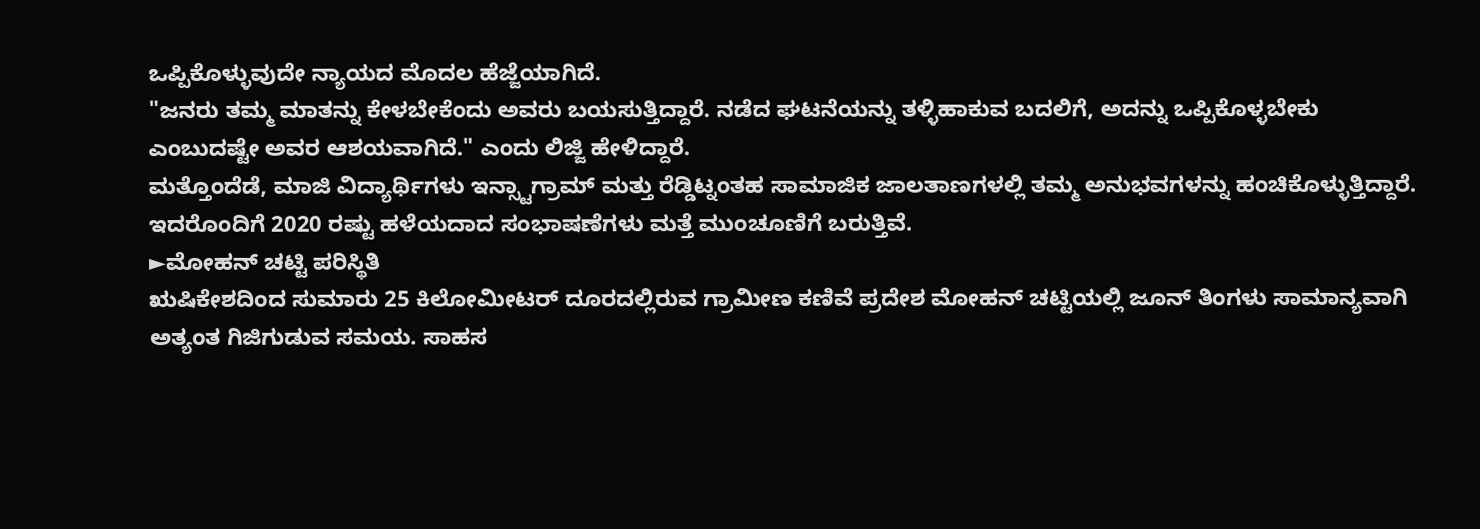ಒಪ್ಪಿಕೊಳ್ಳುವುದೇ ನ್ಯಾಯದ ಮೊದಲ ಹೆಜ್ಜೆಯಾಗಿದೆ.
"ಜನರು ತಮ್ಮ ಮಾತನ್ನು ಕೇಳಬೇಕೆಂದು ಅವರು ಬಯಸುತ್ತಿದ್ದಾರೆ. ನಡೆದ ಘಟನೆಯನ್ನು ತಳ್ಳಿಹಾಕುವ ಬದಲಿಗೆ, ಅದನ್ನು ಒಪ್ಪಿಕೊಳ್ಳಬೇಕು ಎಂಬುದಷ್ಟೇ ಅವರ ಆಶಯವಾಗಿದೆ." ಎಂದು ಲಿಜ್ಜಿ ಹೇಳಿದ್ದಾರೆ.
ಮತ್ತೊಂದೆಡೆ, ಮಾಜಿ ವಿದ್ಯಾರ್ಥಿಗಳು ಇನ್ಸ್ಟಾಗ್ರಾಮ್ ಮತ್ತು ರೆಡ್ಡಿಟ್ನಂತಹ ಸಾಮಾಜಿಕ ಜಾಲತಾಣಗಳಲ್ಲಿ ತಮ್ಮ ಅನುಭವಗಳನ್ನು ಹಂಚಿಕೊಳ್ಳುತ್ತಿದ್ದಾರೆ. ಇದರೊಂದಿಗೆ 2020 ರಷ್ಟು ಹಳೆಯದಾದ ಸಂಭಾಷಣೆಗಳು ಮತ್ತೆ ಮುಂಚೂಣಿಗೆ ಬರುತ್ತಿವೆ.
►ಮೋಹನ್ ಚಟ್ಟಿ ಪರಿಸ್ಥಿತಿ
ಋಷಿಕೇಶದಿಂದ ಸುಮಾರು 25 ಕಿಲೋಮೀಟರ್ ದೂರದಲ್ಲಿರುವ ಗ್ರಾಮೀಣ ಕಣಿವೆ ಪ್ರದೇಶ ಮೋಹನ್ ಚಟ್ಟಿಯಲ್ಲಿ ಜೂನ್ ತಿಂಗಳು ಸಾಮಾನ್ಯವಾಗಿ ಅತ್ಯಂತ ಗಿಜಿಗುಡುವ ಸಮಯ. ಸಾಹಸ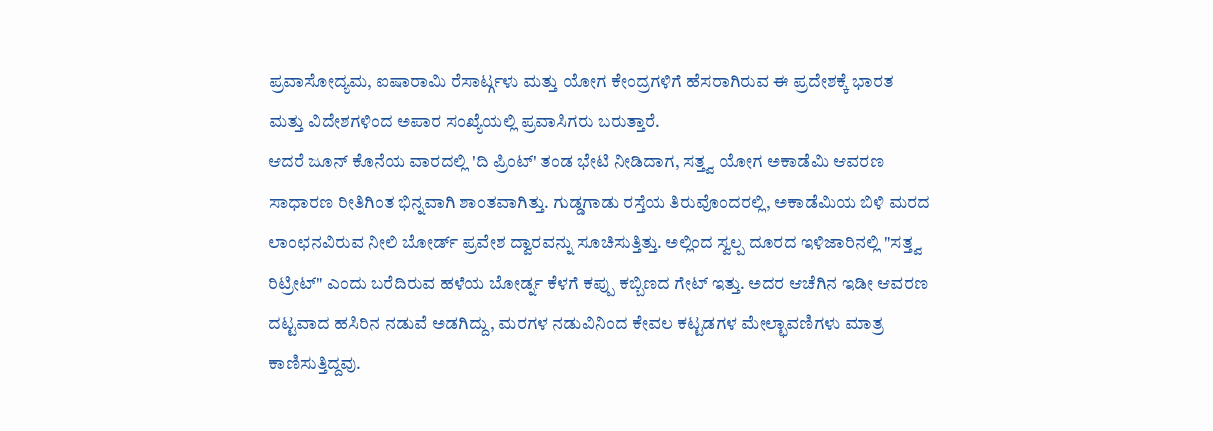ಪ್ರವಾಸೋದ್ಯಮ, ಐಷಾರಾಮಿ ರೆಸಾರ್ಟ್ಗಳು ಮತ್ತು ಯೋಗ ಕೇಂದ್ರಗಳಿಗೆ ಹೆಸರಾಗಿರುವ ಈ ಪ್ರದೇಶಕ್ಕೆ ಭಾರತ ಮತ್ತು ವಿದೇಶಗಳಿಂದ ಅಪಾರ ಸಂಖ್ಯೆಯಲ್ಲಿ ಪ್ರವಾಸಿಗರು ಬರುತ್ತಾರೆ.
ಆದರೆ ಜೂನ್ ಕೊನೆಯ ವಾರದಲ್ಲಿ 'ದಿ ಪ್ರಿಂಟ್' ತಂಡ ಭೇಟಿ ನೀಡಿದಾಗ, ಸತ್ತ್ವ ಯೋಗ ಅಕಾಡೆಮಿ ಆವರಣ ಸಾಧಾರಣ ರೀತಿಗಿಂತ ಭಿನ್ನವಾಗಿ ಶಾಂತವಾಗಿತ್ತು. ಗುಡ್ಡಗಾಡು ರಸ್ತೆಯ ತಿರುವೊಂದರಲ್ಲಿ, ಅಕಾಡೆಮಿಯ ಬಿಳಿ ಮರದ ಲಾಂಛನವಿರುವ ನೀಲಿ ಬೋರ್ಡ್ ಪ್ರವೇಶ ದ್ವಾರವನ್ನು ಸೂಚಿಸುತ್ತಿತ್ತು. ಅಲ್ಲಿಂದ ಸ್ವಲ್ಪ ದೂರದ ಇಳಿಜಾರಿನಲ್ಲಿ "ಸತ್ತ್ವ ರಿಟ್ರೀಟ್" ಎಂದು ಬರೆದಿರುವ ಹಳೆಯ ಬೋರ್ಡ್ನ ಕೆಳಗೆ ಕಪ್ಪು ಕಬ್ಬಿಣದ ಗೇಟ್ ಇತ್ತು. ಅದರ ಆಚೆಗಿನ ಇಡೀ ಆವರಣ ದಟ್ಟವಾದ ಹಸಿರಿನ ನಡುವೆ ಅಡಗಿದ್ದು, ಮರಗಳ ನಡುವಿನಿಂದ ಕೇವಲ ಕಟ್ಟಡಗಳ ಮೇಲ್ಛಾವಣಿಗಳು ಮಾತ್ರ ಕಾಣಿಸುತ್ತಿದ್ದವು.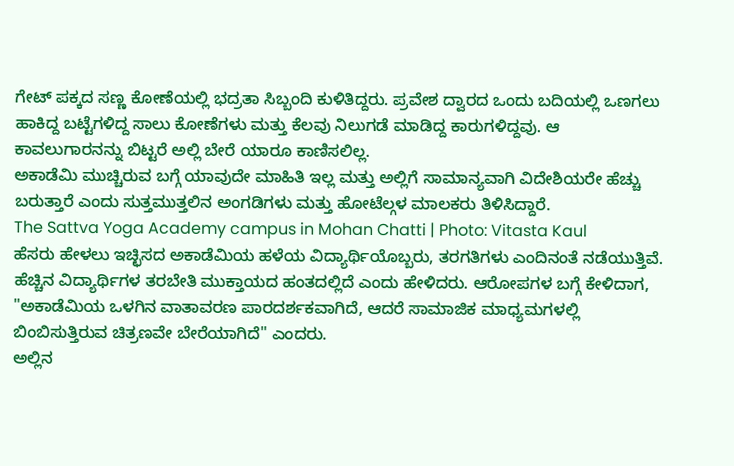ಗೇಟ್ ಪಕ್ಕದ ಸಣ್ಣ ಕೋಣೆಯಲ್ಲಿ ಭದ್ರತಾ ಸಿಬ್ಬಂದಿ ಕುಳಿತಿದ್ದರು. ಪ್ರವೇಶ ದ್ವಾರದ ಒಂದು ಬದಿಯಲ್ಲಿ ಒಣಗಲು ಹಾಕಿದ್ದ ಬಟ್ಟೆಗಳಿದ್ದ ಸಾಲು ಕೋಣೆಗಳು ಮತ್ತು ಕೆಲವು ನಿಲುಗಡೆ ಮಾಡಿದ್ದ ಕಾರುಗಳಿದ್ದವು. ಆ ಕಾವಲುಗಾರನನ್ನು ಬಿಟ್ಟರೆ ಅಲ್ಲಿ ಬೇರೆ ಯಾರೂ ಕಾಣಿಸಲಿಲ್ಲ.
ಅಕಾಡೆಮಿ ಮುಚ್ಚಿರುವ ಬಗ್ಗೆ ಯಾವುದೇ ಮಾಹಿತಿ ಇಲ್ಲ ಮತ್ತು ಅಲ್ಲಿಗೆ ಸಾಮಾನ್ಯವಾಗಿ ವಿದೇಶಿಯರೇ ಹೆಚ್ಚು ಬರುತ್ತಾರೆ ಎಂದು ಸುತ್ತಮುತ್ತಲಿನ ಅಂಗಡಿಗಳು ಮತ್ತು ಹೋಟೆಲ್ಗಳ ಮಾಲಕರು ತಿಳಿಸಿದ್ದಾರೆ.
The Sattva Yoga Academy campus in Mohan Chatti | Photo: Vitasta Kaul
ಹೆಸರು ಹೇಳಲು ಇಚ್ಛಿಸದ ಅಕಾಡೆಮಿಯ ಹಳೆಯ ವಿದ್ಯಾರ್ಥಿಯೊಬ್ಬರು, ತರಗತಿಗಳು ಎಂದಿನಂತೆ ನಡೆಯುತ್ತಿವೆ. ಹೆಚ್ಚಿನ ವಿದ್ಯಾರ್ಥಿಗಳ ತರಬೇತಿ ಮುಕ್ತಾಯದ ಹಂತದಲ್ಲಿದೆ ಎಂದು ಹೇಳಿದರು. ಆರೋಪಗಳ ಬಗ್ಗೆ ಕೇಳಿದಾಗ, "ಅಕಾಡೆಮಿಯ ಒಳಗಿನ ವಾತಾವರಣ ಪಾರದರ್ಶಕವಾಗಿದೆ, ಆದರೆ ಸಾಮಾಜಿಕ ಮಾಧ್ಯಮಗಳಲ್ಲಿ ಬಿಂಬಿಸುತ್ತಿರುವ ಚಿತ್ರಣವೇ ಬೇರೆಯಾಗಿದೆ" ಎಂದರು.
ಅಲ್ಲಿನ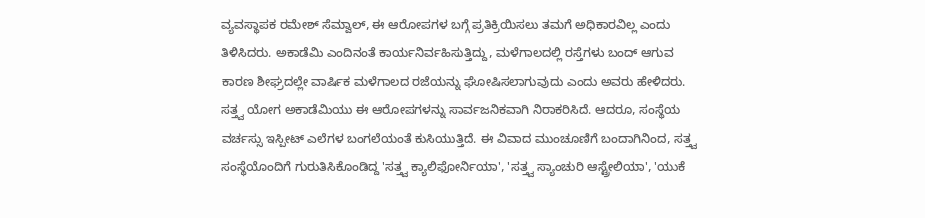ವ್ಯವಸ್ಥಾಪಕ ರಮೇಶ್ ಸೆಮ್ವಾಲ್, ಈ ಆರೋಪಗಳ ಬಗ್ಗೆ ಪ್ರತಿಕ್ರಿಯಿಸಲು ತಮಗೆ ಅಧಿಕಾರವಿಲ್ಲ ಎಂದು ತಿಳಿಸಿದರು. ಅಕಾಡೆಮಿ ಎಂದಿನಂತೆ ಕಾರ್ಯನಿರ್ವಹಿಸುತ್ತಿದ್ದು, ಮಳೆಗಾಲದಲ್ಲಿ ರಸ್ತೆಗಳು ಬಂದ್ ಆಗುವ ಕಾರಣ ಶೀಘ್ರದಲ್ಲೇ ವಾರ್ಷಿಕ ಮಳೆಗಾಲದ ರಜೆಯನ್ನು ಘೋಷಿಸಲಾಗುವುದು ಎಂದು ಅವರು ಹೇಳಿದರು.
ಸತ್ತ್ವ ಯೋಗ ಅಕಾಡೆಮಿಯು ಈ ಆರೋಪಗಳನ್ನು ಸಾರ್ವಜನಿಕವಾಗಿ ನಿರಾಕರಿಸಿದೆ. ಆದರೂ, ಸಂಸ್ಥೆಯ ವರ್ಚಸ್ಸು ಇಸ್ಪೀಟ್ ಎಲೆಗಳ ಬಂಗಲೆಯಂತೆ ಕುಸಿಯುತ್ತಿದೆ. ಈ ವಿವಾದ ಮುಂಚೂಣಿಗೆ ಬಂದಾಗಿನಿಂದ, ಸತ್ತ್ವ ಸಂಸ್ಥೆಯೊಂದಿಗೆ ಗುರುತಿಸಿಕೊಂಡಿದ್ದ 'ಸತ್ತ್ವ ಕ್ಯಾಲಿಫೋರ್ನಿಯಾ', 'ಸತ್ತ್ವ ಸ್ಯಾಂಚುರಿ ಆಸ್ಟ್ರೇಲಿಯಾ', 'ಯುಕೆ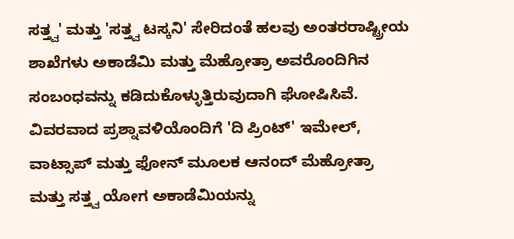ಸತ್ತ್ವ' ಮತ್ತು 'ಸತ್ತ್ವ ಟಸ್ಕನಿ' ಸೇರಿದಂತೆ ಹಲವು ಅಂತರರಾಷ್ಟ್ರೀಯ ಶಾಖೆಗಳು ಅಕಾಡೆಮಿ ಮತ್ತು ಮೆಹ್ರೋತ್ರಾ ಅವರೊಂದಿಗಿನ ಸಂಬಂಧವನ್ನು ಕಡಿದುಕೊಳ್ಳುತ್ತಿರುವುದಾಗಿ ಘೋಷಿಸಿವೆ.
ವಿವರವಾದ ಪ್ರಶ್ನಾವಳಿಯೊಂದಿಗೆ 'ದಿ ಪ್ರಿಂಟ್' ಇಮೇಲ್, ವಾಟ್ಸಾಪ್ ಮತ್ತು ಫೋನ್ ಮೂಲಕ ಆನಂದ್ ಮೆಹ್ರೋತ್ರಾ ಮತ್ತು ಸತ್ತ್ವ ಯೋಗ ಅಕಾಡೆಮಿಯನ್ನು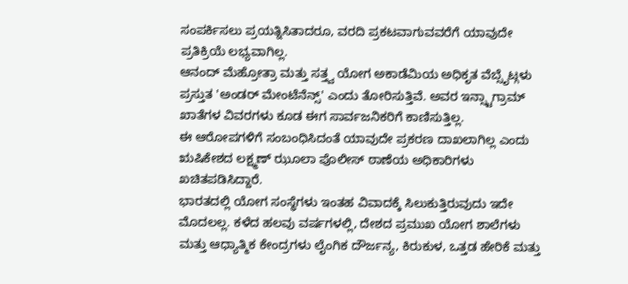ಸಂಪರ್ಕಿಸಲು ಪ್ರಯತ್ನಿಸಿತಾದರೂ, ವರದಿ ಪ್ರಕಟವಾಗುವವರೆಗೆ ಯಾವುದೇ ಪ್ರತಿಕ್ರಿಯೆ ಲಭ್ಯವಾಗಿಲ್ಲ.
ಆನಂದ್ ಮೆಹ್ರೋತ್ರಾ ಮತ್ತು ಸತ್ತ್ವ ಯೋಗ ಅಕಾಡೆಮಿಯ ಅಧಿಕೃತ ವೆಬ್ಸೈಟ್ಗಳು ಪ್ರಸ್ತುತ 'ಅಂಡರ್ ಮೇಂಟೆನೆನ್ಸ್' ಎಂದು ತೋರಿಸುತ್ತಿವೆ. ಅವರ ಇನ್ಸ್ಟಾಗ್ರಾಮ್ ಖಾತೆಗಳ ವಿವರಗಳು ಕೂಡ ಈಗ ಸಾರ್ವಜನಿಕರಿಗೆ ಕಾಣಿಸುತ್ತಿಲ್ಲ.
ಈ ಆರೋಪಗಳಿಗೆ ಸಂಬಂಧಿಸಿದಂತೆ ಯಾವುದೇ ಪ್ರಕರಣ ದಾಖಲಾಗಿಲ್ಲ ಎಂದು ಋಷಿಕೇಶದ ಲಕ್ಷ್ಮಣ್ ಝೂಲಾ ಪೊಲೀಸ್ ಠಾಣೆಯ ಅಧಿಕಾರಿಗಳು ಖಚಿತಪಡಿಸಿದ್ದಾರೆ.
ಭಾರತದಲ್ಲಿ ಯೋಗ ಸಂಸ್ಥೆಗಳು ಇಂತಹ ವಿವಾದಕ್ಕೆ ಸಿಲುಕುತ್ತಿರುವುದು ಇದೇ ಮೊದಲಲ್ಲ. ಕಳೆದ ಹಲವು ವರ್ಷಗಳಲ್ಲಿ, ದೇಶದ ಪ್ರಮುಖ ಯೋಗ ಶಾಲೆಗಳು ಮತ್ತು ಆಧ್ಯಾತ್ಮಿಕ ಕೇಂದ್ರಗಳು ಲೈಂಗಿಕ ದೌರ್ಜನ್ಯ, ಕಿರುಕುಳ, ಒತ್ತಡ ಹೇರಿಕೆ ಮತ್ತು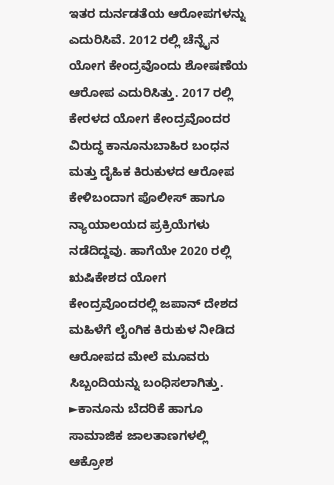ಇತರ ದುರ್ನಡತೆಯ ಆರೋಪಗಳನ್ನು ಎದುರಿಸಿವೆ. 2012 ರಲ್ಲಿ ಚೆನ್ನೈನ ಯೋಗ ಕೇಂದ್ರವೊಂದು ಶೋಷಣೆಯ ಆರೋಪ ಎದುರಿಸಿತ್ತು. 2017 ರಲ್ಲಿ ಕೇರಳದ ಯೋಗ ಕೇಂದ್ರವೊಂದರ ವಿರುದ್ಧ ಕಾನೂನುಬಾಹಿರ ಬಂಧನ ಮತ್ತು ದೈಹಿಕ ಕಿರುಕುಳದ ಆರೋಪ ಕೇಳಿಬಂದಾಗ ಪೊಲೀಸ್ ಹಾಗೂ ನ್ಯಾಯಾಲಯದ ಪ್ರಕ್ರಿಯೆಗಳು ನಡೆದಿದ್ದವು. ಹಾಗೆಯೇ 2020 ರಲ್ಲಿ ಋಷಿಕೇಶದ ಯೋಗ ಕೇಂದ್ರವೊಂದರಲ್ಲಿ ಜಪಾನ್ ದೇಶದ ಮಹಿಳೆಗೆ ಲೈಂಗಿಕ ಕಿರುಕುಳ ನೀಡಿದ ಆರೋಪದ ಮೇಲೆ ಮೂವರು ಸಿಬ್ಬಂದಿಯನ್ನು ಬಂಧಿಸಲಾಗಿತ್ತು.
►ಕಾನೂನು ಬೆದರಿಕೆ ಹಾಗೂ ಸಾಮಾಜಿಕ ಜಾಲತಾಣಗಳಲ್ಲಿ ಆಕ್ರೋಶ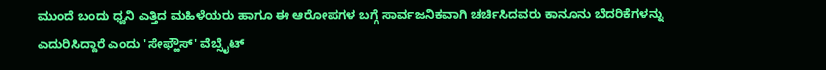ಮುಂದೆ ಬಂದು ಧ್ವನಿ ಎತ್ತಿದ ಮಹಿಳೆಯರು ಹಾಗೂ ಈ ಆರೋಪಗಳ ಬಗ್ಗೆ ಸಾರ್ವಜನಿಕವಾಗಿ ಚರ್ಚಿಸಿದವರು ಕಾನೂನು ಬೆದರಿಕೆಗಳನ್ನು ಎದುರಿಸಿದ್ದಾರೆ ಎಂದು 'ಸೇಫ್ಹೌಸ್' ವೆಬ್ಸೈಟ್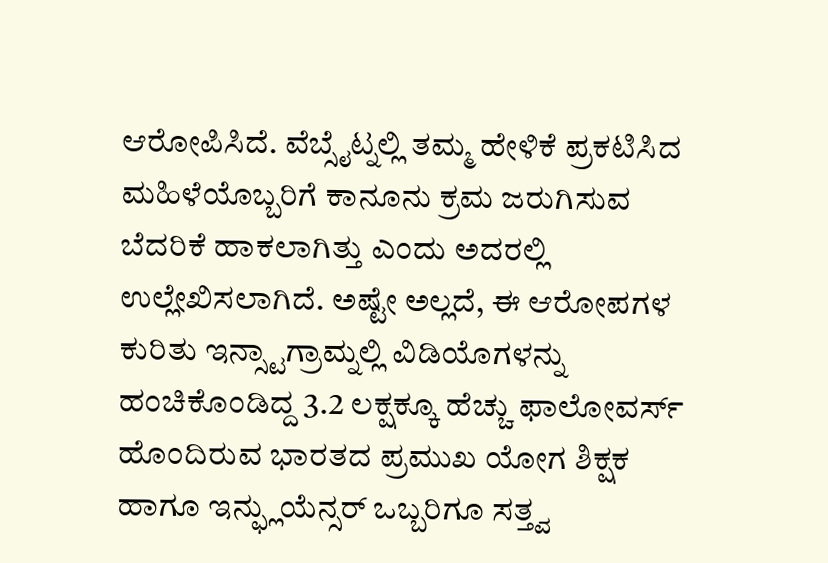ಆರೋಪಿಸಿದೆ. ವೆಬ್ಸೈಟ್ನಲ್ಲಿ ತಮ್ಮ ಹೇಳಿಕೆ ಪ್ರಕಟಿಸಿದ ಮಹಿಳೆಯೊಬ್ಬರಿಗೆ ಕಾನೂನು ಕ್ರಮ ಜರುಗಿಸುವ ಬೆದರಿಕೆ ಹಾಕಲಾಗಿತ್ತು ಎಂದು ಅದರಲ್ಲಿ ಉಲ್ಲೇಖಿಸಲಾಗಿದೆ. ಅಷ್ಟೇ ಅಲ್ಲದೆ, ಈ ಆರೋಪಗಳ ಕುರಿತು ಇನ್ಸ್ಟಾಗ್ರಾಮ್ನಲ್ಲಿ ವಿಡಿಯೊಗಳನ್ನು ಹಂಚಿಕೊಂಡಿದ್ದ 3.2 ಲಕ್ಷಕ್ಕೂ ಹೆಚ್ಚು ಫಾಲೋವರ್ಸ್ ಹೊಂದಿರುವ ಭಾರತದ ಪ್ರಮುಖ ಯೋಗ ಶಿಕ್ಷಕ ಹಾಗೂ ಇನ್ಫ್ಲುಯೆನ್ಸರ್ ಒಬ್ಬರಿಗೂ ಸತ್ತ್ವ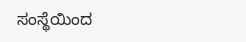ಸಂಸ್ಥೆಯಿಂದ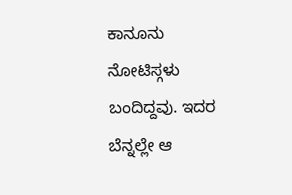ಕಾನೂನು ನೋಟಿಸ್ಗಳು ಬಂದಿದ್ದವು. ಇದರ ಬೆನ್ನಲ್ಲೇ ಆ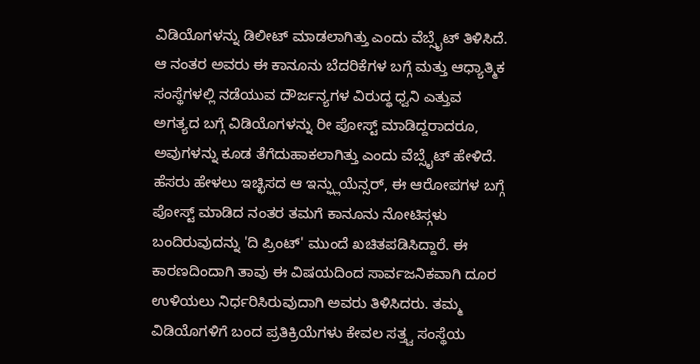ವಿಡಿಯೊಗಳನ್ನು ಡಿಲೀಟ್ ಮಾಡಲಾಗಿತ್ತು ಎಂದು ವೆಬ್ಸೈಟ್ ತಿಳಿಸಿದೆ. ಆ ನಂತರ ಅವರು ಈ ಕಾನೂನು ಬೆದರಿಕೆಗಳ ಬಗ್ಗೆ ಮತ್ತು ಆಧ್ಯಾತ್ಮಿಕ ಸಂಸ್ಥೆಗಳಲ್ಲಿ ನಡೆಯುವ ದೌರ್ಜನ್ಯಗಳ ವಿರುದ್ಧ ಧ್ವನಿ ಎತ್ತುವ ಅಗತ್ಯದ ಬಗ್ಗೆ ವಿಡಿಯೊಗಳನ್ನು ರೀ ಪೋಸ್ಟ್ ಮಾಡಿದ್ದರಾದರೂ, ಅವುಗಳನ್ನು ಕೂಡ ತೆಗೆದುಹಾಕಲಾಗಿತ್ತು ಎಂದು ವೆಬ್ಸೈಟ್ ಹೇಳಿದೆ.
ಹೆಸರು ಹೇಳಲು ಇಚ್ಛಿಸದ ಆ ಇನ್ಫ್ಲುಯೆನ್ಸರ್, ಈ ಆರೋಪಗಳ ಬಗ್ಗೆ ಪೋಸ್ಟ್ ಮಾಡಿದ ನಂತರ ತಮಗೆ ಕಾನೂನು ನೋಟಿಸ್ಗಳು ಬಂದಿರುವುದನ್ನು 'ದಿ ಪ್ರಿಂಟ್' ಮುಂದೆ ಖಚಿತಪಡಿಸಿದ್ದಾರೆ. ಈ ಕಾರಣದಿಂದಾಗಿ ತಾವು ಈ ವಿಷಯದಿಂದ ಸಾರ್ವಜನಿಕವಾಗಿ ದೂರ ಉಳಿಯಲು ನಿರ್ಧರಿಸಿರುವುದಾಗಿ ಅವರು ತಿಳಿಸಿದರು. ತಮ್ಮ ವಿಡಿಯೊಗಳಿಗೆ ಬಂದ ಪ್ರತಿಕ್ರಿಯೆಗಳು ಕೇವಲ ಸತ್ತ್ವ ಸಂಸ್ಥೆಯ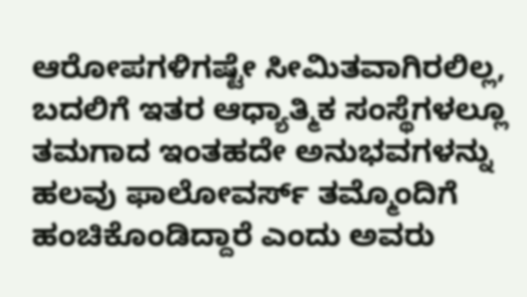ಆರೋಪಗಳಿಗಷ್ಟೇ ಸೀಮಿತವಾಗಿರಲಿಲ್ಲ, ಬದಲಿಗೆ ಇತರ ಆಧ್ಯಾತ್ಮಿಕ ಸಂಸ್ಥೆಗಳಲ್ಲೂ ತಮಗಾದ ಇಂತಹದೇ ಅನುಭವಗಳನ್ನು ಹಲವು ಫಾಲೋವರ್ಸ್ ತಮ್ಮೊಂದಿಗೆ ಹಂಚಿಕೊಂಡಿದ್ದಾರೆ ಎಂದು ಅವರು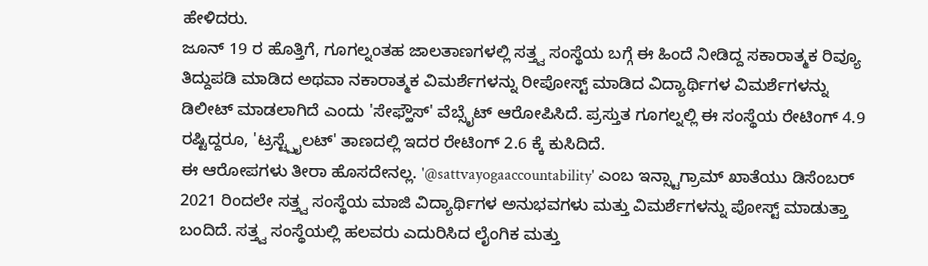ಹೇಳಿದರು.
ಜೂನ್ 19 ರ ಹೊತ್ತಿಗೆ, ಗೂಗಲ್ನಂತಹ ಜಾಲತಾಣಗಳಲ್ಲಿ ಸತ್ತ್ವ ಸಂಸ್ಥೆಯ ಬಗ್ಗೆ ಈ ಹಿಂದೆ ನೀಡಿದ್ದ ಸಕಾರಾತ್ಮಕ ರಿವ್ಯೂ ತಿದ್ದುಪಡಿ ಮಾಡಿದ ಅಥವಾ ನಕಾರಾತ್ಮಕ ವಿಮರ್ಶೆಗಳನ್ನು ರೀಪೋಸ್ಟ್ ಮಾಡಿದ ವಿದ್ಯಾರ್ಥಿಗಳ ವಿಮರ್ಶೆಗಳನ್ನು ಡಿಲೀಟ್ ಮಾಡಲಾಗಿದೆ ಎಂದು 'ಸೇಫ್ಹೌಸ್' ವೆಬ್ಸೈಟ್ ಆರೋಪಿಸಿದೆ. ಪ್ರಸ್ತುತ ಗೂಗಲ್ನಲ್ಲಿ ಈ ಸಂಸ್ಥೆಯ ರೇಟಿಂಗ್ 4.9 ರಷ್ಟಿದ್ದರೂ, 'ಟ್ರಸ್ಟ್ಪೈಲಟ್' ತಾಣದಲ್ಲಿ ಇದರ ರೇಟಿಂಗ್ 2.6 ಕ್ಕೆ ಕುಸಿದಿದೆ.
ಈ ಆರೋಪಗಳು ತೀರಾ ಹೊಸದೇನಲ್ಲ. '@sattvayogaaccountability' ಎಂಬ ಇನ್ಸ್ಟಾಗ್ರಾಮ್ ಖಾತೆಯು ಡಿಸೆಂಬರ್ 2021 ರಿಂದಲೇ ಸತ್ತ್ವ ಸಂಸ್ಥೆಯ ಮಾಜಿ ವಿದ್ಯಾರ್ಥಿಗಳ ಅನುಭವಗಳು ಮತ್ತು ವಿಮರ್ಶೆಗಳನ್ನು ಪೋಸ್ಟ್ ಮಾಡುತ್ತಾ ಬಂದಿದೆ. ಸತ್ತ್ವ ಸಂಸ್ಥೆಯಲ್ಲಿ ಹಲವರು ಎದುರಿಸಿದ ಲೈಂಗಿಕ ಮತ್ತು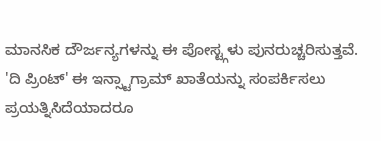ಮಾನಸಿಕ ದೌರ್ಜನ್ಯಗಳನ್ನು ಈ ಪೋಸ್ಟ್ಗಳು ಪುನರುಚ್ಚರಿಸುತ್ತವೆ. 'ದಿ ಪ್ರಿಂಟ್' ಈ ಇನ್ಸ್ಟಾಗ್ರಾಮ್ ಖಾತೆಯನ್ನು ಸಂಪರ್ಕಿಸಲು ಪ್ರಯತ್ನಿಸಿದೆಯಾದರೂ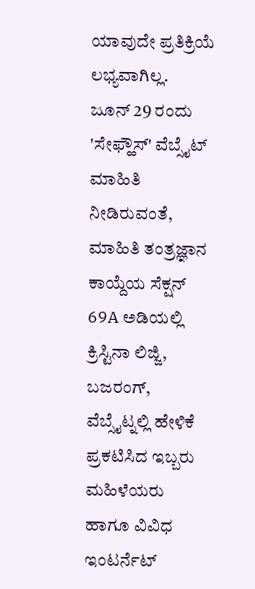ಯಾವುದೇ ಪ್ರತಿಕ್ರಿಯೆ ಲಭ್ಯವಾಗಿಲ್ಲ.
ಜೂನ್ 29 ರಂದು 'ಸೇಫ್ಹೌಸ್' ವೆಬ್ಸೈಟ್ ಮಾಹಿತಿ ನೀಡಿರುವಂತೆ, ಮಾಹಿತಿ ತಂತ್ರಜ್ಞಾನ ಕಾಯ್ದೆಯ ಸೆಕ್ಷನ್ 69A ಅಡಿಯಲ್ಲಿ ಕ್ರಿಸ್ಟಿನಾ ಲಿಜ್ಜಿ, ಬಜರಂಗ್, ವೆಬ್ಸೈಟ್ನಲ್ಲಿ ಹೇಳಿಕೆ ಪ್ರಕಟಿಸಿದ ಇಬ್ಬರು ಮಹಿಳೆಯರು ಹಾಗೂ ವಿವಿಧ ಇಂಟರ್ನೆಟ್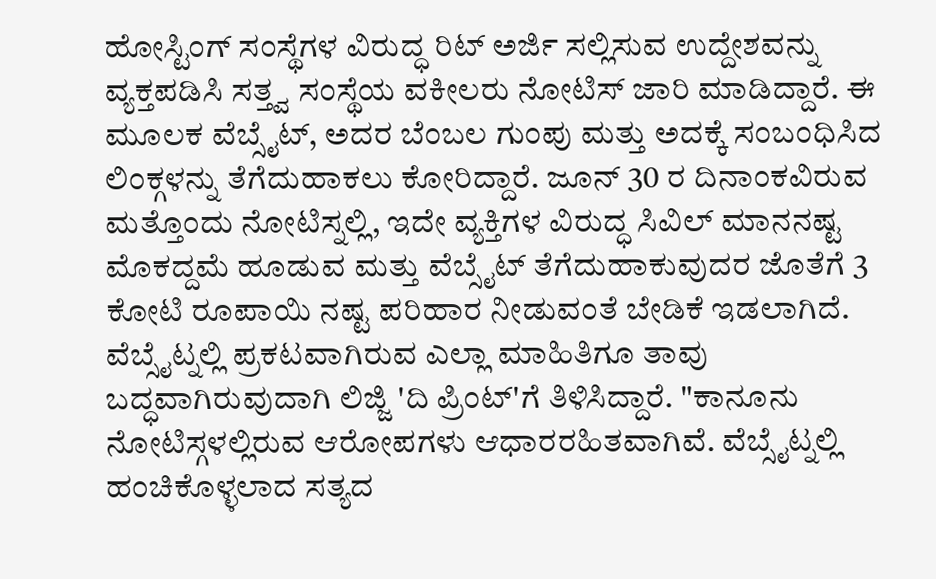ಹೋಸ್ಟಿಂಗ್ ಸಂಸ್ಥೆಗಳ ವಿರುದ್ಧ ರಿಟ್ ಅರ್ಜಿ ಸಲ್ಲಿಸುವ ಉದ್ದೇಶವನ್ನು ವ್ಯಕ್ತಪಡಿಸಿ ಸತ್ತ್ವ ಸಂಸ್ಥೆಯ ವಕೀಲರು ನೋಟಿಸ್ ಜಾರಿ ಮಾಡಿದ್ದಾರೆ. ಈ ಮೂಲಕ ವೆಬ್ಸೈಟ್, ಅದರ ಬೆಂಬಲ ಗುಂಪು ಮತ್ತು ಅದಕ್ಕೆ ಸಂಬಂಧಿಸಿದ ಲಿಂಕ್ಗಳನ್ನು ತೆಗೆದುಹಾಕಲು ಕೋರಿದ್ದಾರೆ. ಜೂನ್ 30 ರ ದಿನಾಂಕವಿರುವ ಮತ್ತೊಂದು ನೋಟಿಸ್ನಲ್ಲಿ, ಇದೇ ವ್ಯಕ್ತಿಗಳ ವಿರುದ್ಧ ಸಿವಿಲ್ ಮಾನನಷ್ಟ ಮೊಕದ್ದಮೆ ಹೂಡುವ ಮತ್ತು ವೆಬ್ಸೈಟ್ ತೆಗೆದುಹಾಕುವುದರ ಜೊತೆಗೆ 3 ಕೋಟಿ ರೂಪಾಯಿ ನಷ್ಟ ಪರಿಹಾರ ನೀಡುವಂತೆ ಬೇಡಿಕೆ ಇಡಲಾಗಿದೆ.
ವೆಬ್ಸೈಟ್ನಲ್ಲಿ ಪ್ರಕಟವಾಗಿರುವ ಎಲ್ಲಾ ಮಾಹಿತಿಗೂ ತಾವು ಬದ್ಧವಾಗಿರುವುದಾಗಿ ಲಿಜ್ಜಿ 'ದಿ ಪ್ರಿಂಟ್'ಗೆ ತಿಳಿಸಿದ್ದಾರೆ. "ಕಾನೂನು ನೋಟಿಸ್ಗಳಲ್ಲಿರುವ ಆರೋಪಗಳು ಆಧಾರರಹಿತವಾಗಿವೆ. ವೆಬ್ಸೈಟ್ನಲ್ಲಿ ಹಂಚಿಕೊಳ್ಳಲಾದ ಸತ್ಯದ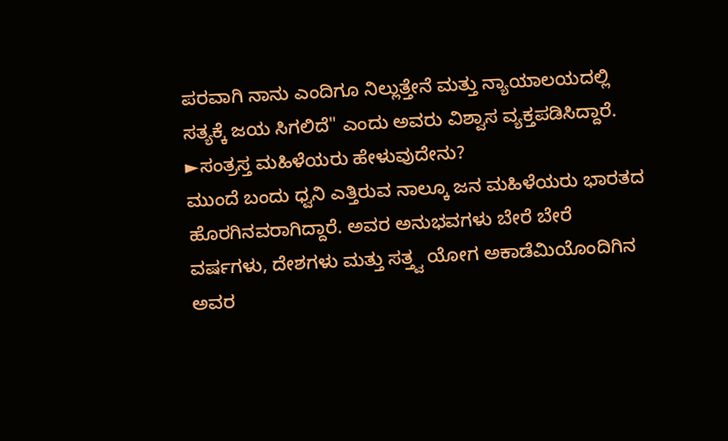ಪರವಾಗಿ ನಾನು ಎಂದಿಗೂ ನಿಲ್ಲುತ್ತೇನೆ ಮತ್ತು ನ್ಯಾಯಾಲಯದಲ್ಲಿ ಸತ್ಯಕ್ಕೆ ಜಯ ಸಿಗಲಿದೆ" ಎಂದು ಅವರು ವಿಶ್ವಾಸ ವ್ಯಕ್ತಪಡಿಸಿದ್ದಾರೆ.
►ಸಂತ್ರಸ್ತ ಮಹಿಳೆಯರು ಹೇಳುವುದೇನು?
ಮುಂದೆ ಬಂದು ಧ್ವನಿ ಎತ್ತಿರುವ ನಾಲ್ಕೂ ಜನ ಮಹಿಳೆಯರು ಭಾರತದ ಹೊರಗಿನವರಾಗಿದ್ದಾರೆ. ಅವರ ಅನುಭವಗಳು ಬೇರೆ ಬೇರೆ ವರ್ಷಗಳು, ದೇಶಗಳು ಮತ್ತು ಸತ್ತ್ವ ಯೋಗ ಅಕಾಡೆಮಿಯೊಂದಿಗಿನ ಅವರ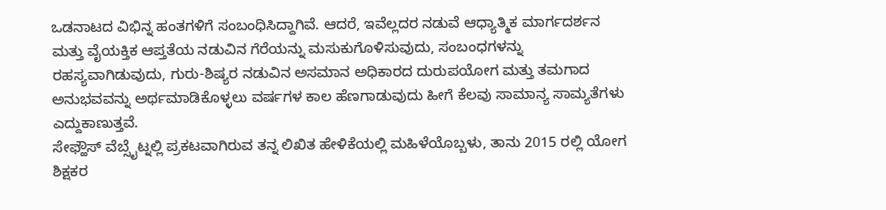ಒಡನಾಟದ ವಿಭಿನ್ನ ಹಂತಗಳಿಗೆ ಸಂಬಂಧಿಸಿದ್ದಾಗಿವೆ. ಆದರೆ, ಇವೆಲ್ಲದರ ನಡುವೆ ಆಧ್ಯಾತ್ಮಿಕ ಮಾರ್ಗದರ್ಶನ ಮತ್ತು ವೈಯಕ್ತಿಕ ಆಪ್ತತೆಯ ನಡುವಿನ ಗೆರೆಯನ್ನು ಮಸುಕುಗೊಳಿಸುವುದು, ಸಂಬಂಧಗಳನ್ನು ರಹಸ್ಯವಾಗಿಡುವುದು, ಗುರು-ಶಿಷ್ಯರ ನಡುವಿನ ಅಸಮಾನ ಅಧಿಕಾರದ ದುರುಪಯೋಗ ಮತ್ತು ತಮಗಾದ ಅನುಭವವನ್ನು ಅರ್ಥಮಾಡಿಕೊಳ್ಳಲು ವರ್ಷಗಳ ಕಾಲ ಹೆಣಗಾಡುವುದು ಹೀಗೆ ಕೆಲವು ಸಾಮಾನ್ಯ ಸಾಮ್ಯತೆಗಳು ಎದ್ದುಕಾಣುತ್ತವೆ.
ಸೇಫ್ಹೌಸ್ ವೆಬ್ಸೈಟ್ನಲ್ಲಿ ಪ್ರಕಟವಾಗಿರುವ ತನ್ನ ಲಿಖಿತ ಹೇಳಿಕೆಯಲ್ಲಿ ಮಹಿಳೆಯೊಬ್ಬಳು, ತಾನು 2015 ರಲ್ಲಿ ಯೋಗ ಶಿಕ್ಷಕರ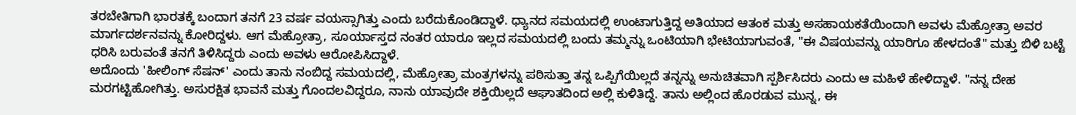ತರಬೇತಿಗಾಗಿ ಭಾರತಕ್ಕೆ ಬಂದಾಗ ತನಗೆ 23 ವರ್ಷ ವಯಸ್ಸಾಗಿತ್ತು ಎಂದು ಬರೆದುಕೊಂಡಿದ್ದಾಳೆ. ಧ್ಯಾನದ ಸಮಯದಲ್ಲಿ ಉಂಟಾಗುತ್ತಿದ್ದ ಅತಿಯಾದ ಆತಂಕ ಮತ್ತು ಅಸಹಾಯಕತೆಯಿಂದಾಗಿ ಅವಳು ಮೆಹ್ರೋತ್ರಾ ಅವರ ಮಾರ್ಗದರ್ಶನವನ್ನು ಕೋರಿದ್ದಳು. ಆಗ ಮೆಹ್ರೋತ್ರಾ, ಸೂರ್ಯಾಸ್ತದ ನಂತರ ಯಾರೂ ಇಲ್ಲದ ಸಮಯದಲ್ಲಿ ಬಂದು ತಮ್ಮನ್ನು ಒಂಟಿಯಾಗಿ ಭೇಟಿಯಾಗುವಂತೆ, "ಈ ವಿಷಯವನ್ನು ಯಾರಿಗೂ ಹೇಳದಂತೆ" ಮತ್ತು ಬಿಳಿ ಬಟ್ಟೆ ಧರಿಸಿ ಬರುವಂತೆ ತನಗೆ ತಿಳಿಸಿದ್ದರು ಎಂದು ಅವಳು ಆರೋಪಿಸಿದ್ದಾಳೆ.
ಅದೊಂದು 'ಹೀಲಿಂಗ್ ಸೆಷನ್' ಎಂದು ತಾನು ನಂಬಿದ್ದ ಸಮಯದಲ್ಲಿ, ಮೆಹ್ರೋತ್ರಾ ಮಂತ್ರಗಳನ್ನು ಪಠಿಸುತ್ತಾ ತನ್ನ ಒಪ್ಪಿಗೆಯಿಲ್ಲದೆ ತನ್ನನ್ನು ಅನುಚಿತವಾಗಿ ಸ್ಪರ್ಶಿಸಿದರು ಎಂದು ಆ ಮಹಿಳೆ ಹೇಳಿದ್ದಾಳೆ. "ನನ್ನ ದೇಹ ಮರಗಟ್ಟಿಹೋಗಿತ್ತು. ಅಸುರಕ್ಷಿತ ಭಾವನೆ ಮತ್ತು ಗೊಂದಲವಿದ್ದರೂ, ನಾನು ಯಾವುದೇ ಶಕ್ತಿಯಿಲ್ಲದೆ ಆಘಾತದಿಂದ ಅಲ್ಲಿ ಕುಳಿತಿದ್ದೆ. ತಾನು ಅಲ್ಲಿಂದ ಹೊರಡುವ ಮುನ್ನ, ಈ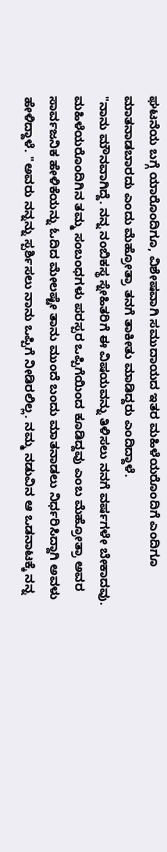ಘಟನೆಯ ಬಗ್ಗೆ ಯಾರೊಂದಿಗೂ, ವಿಶೇಷವಾಗಿ ಸಮುದಾಯದ ಇತರ ಮಹಿಳೆಯರೊಂದಿಗೆ ಎಂದಿಗೂ ಮಾತನಾಡಬಾರದು ಎಂದು ಮೆಹ್ರೋತ್ರಾ ತನಗೆ ತಾಕೀತು ಮಾಡಿದ್ದರು ಎಂದಿದ್ದಾಳೆ.
"ನಾನು ಮೌನವಾಗಿದ್ದೆ. ನನ್ನ ನಂಬಿಕಸ್ಥ ಸ್ನೇಹಿತರಿಗೆ ಈ ವಿಷಯವನ್ನು ತಿಳಿಸಲು ನನಗೆ ವರ್ಷಗಳೇ ಬೇಕಾದವು. ಮಹಿಳೆಯರೊಂದಿಗಿನ ತಮ್ಮ ಸಂಬಂಧಗಳು ಪರಸ್ಪರ ಒಪ್ಪಿಗೆಯಿಂದ ಕೂಡಿದ್ದವು ಎಂಬ ಮೆಹ್ರೋತ್ರಾ ಅವರ ಸಾರ್ವಜನಿಕ ಹೇಳಿಕೆಯನ್ನು ಓದಿದ ಮೇಲಷ್ಟೇ ತಾನು ಮುಂದೆ ಬಂದು ಮಾತನಾಡಲು ನಿರ್ಧರಿಸಿದ್ದಾಗಿ ಅವಳು ಹೇಳಿದ್ದಾಳೆ. "ಅವರು ನನ್ನನ್ನು ಸ್ಪರ್ಶಿಸಲು ನಾನು ಒಪ್ಪಿಗೆ ನೀಡಿರಲಿಲ್ಲ. ನಮ್ಮ ನಡುವಿನ ಆ ಒಡನಾಟಕ್ಕೆ ನನ್ನ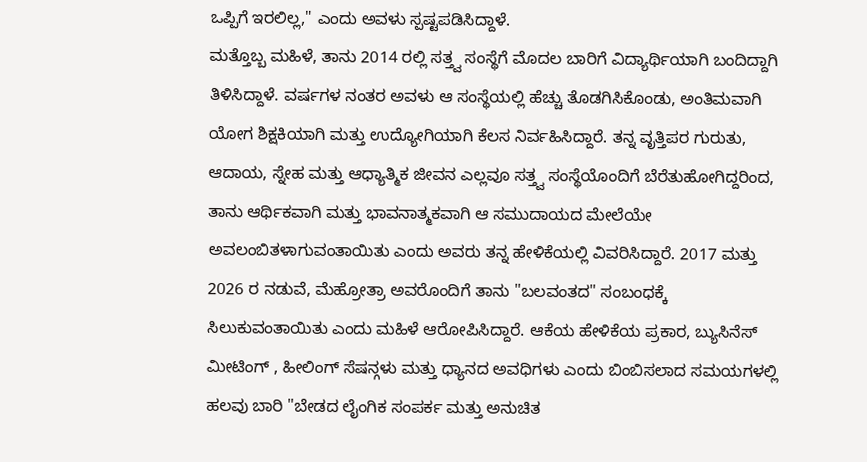ಒಪ್ಪಿಗೆ ಇರಲಿಲ್ಲ," ಎಂದು ಅವಳು ಸ್ಪಷ್ಟಪಡಿಸಿದ್ದಾಳೆ.
ಮತ್ತೊಬ್ಬ ಮಹಿಳೆ, ತಾನು 2014 ರಲ್ಲಿ ಸತ್ತ್ವ ಸಂಸ್ಥೆಗೆ ಮೊದಲ ಬಾರಿಗೆ ವಿದ್ಯಾರ್ಥಿಯಾಗಿ ಬಂದಿದ್ದಾಗಿ ತಿಳಿಸಿದ್ದಾಳೆ. ವರ್ಷಗಳ ನಂತರ ಅವಳು ಆ ಸಂಸ್ಥೆಯಲ್ಲಿ ಹೆಚ್ಚು ತೊಡಗಿಸಿಕೊಂಡು, ಅಂತಿಮವಾಗಿ ಯೋಗ ಶಿಕ್ಷಕಿಯಾಗಿ ಮತ್ತು ಉದ್ಯೋಗಿಯಾಗಿ ಕೆಲಸ ನಿರ್ವಹಿಸಿದ್ದಾರೆ. ತನ್ನ ವೃತ್ತಿಪರ ಗುರುತು, ಆದಾಯ, ಸ್ನೇಹ ಮತ್ತು ಆಧ್ಯಾತ್ಮಿಕ ಜೀವನ ಎಲ್ಲವೂ ಸತ್ತ್ವ ಸಂಸ್ಥೆಯೊಂದಿಗೆ ಬೆರೆತುಹೋಗಿದ್ದರಿಂದ, ತಾನು ಆರ್ಥಿಕವಾಗಿ ಮತ್ತು ಭಾವನಾತ್ಮಕವಾಗಿ ಆ ಸಮುದಾಯದ ಮೇಲೆಯೇ ಅವಲಂಬಿತಳಾಗುವಂತಾಯಿತು ಎಂದು ಅವರು ತನ್ನ ಹೇಳಿಕೆಯಲ್ಲಿ ವಿವರಿಸಿದ್ದಾರೆ. 2017 ಮತ್ತು 2026 ರ ನಡುವೆ, ಮೆಹ್ರೋತ್ರಾ ಅವರೊಂದಿಗೆ ತಾನು "ಬಲವಂತದ" ಸಂಬಂಧಕ್ಕೆ ಸಿಲುಕುವಂತಾಯಿತು ಎಂದು ಮಹಿಳೆ ಆರೋಪಿಸಿದ್ದಾರೆ. ಆಕೆಯ ಹೇಳಿಕೆಯ ಪ್ರಕಾರ, ಬ್ಯುಸಿನೆಸ್ ಮೀಟಿಂಗ್ , ಹೀಲಿಂಗ್ ಸೆಷನ್ಗಳು ಮತ್ತು ಧ್ಯಾನದ ಅವಧಿಗಳು ಎಂದು ಬಿಂಬಿಸಲಾದ ಸಮಯಗಳಲ್ಲಿ ಹಲವು ಬಾರಿ "ಬೇಡದ ಲೈಂಗಿಕ ಸಂಪರ್ಕ ಮತ್ತು ಅನುಚಿತ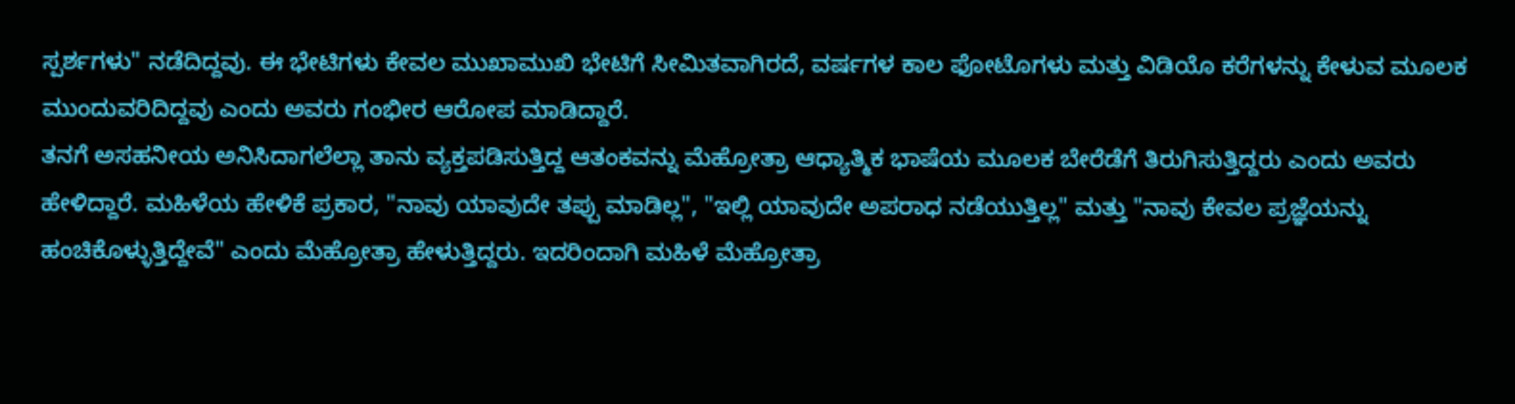ಸ್ಪರ್ಶಗಳು" ನಡೆದಿದ್ದವು. ಈ ಭೇಟಿಗಳು ಕೇವಲ ಮುಖಾಮುಖಿ ಭೇಟಿಗೆ ಸೀಮಿತವಾಗಿರದೆ, ವರ್ಷಗಳ ಕಾಲ ಫೋಟೊಗಳು ಮತ್ತು ವಿಡಿಯೊ ಕರೆಗಳನ್ನು ಕೇಳುವ ಮೂಲಕ ಮುಂದುವರಿದಿದ್ದವು ಎಂದು ಅವರು ಗಂಭೀರ ಆರೋಪ ಮಾಡಿದ್ದಾರೆ.
ತನಗೆ ಅಸಹನೀಯ ಅನಿಸಿದಾಗಲೆಲ್ಲಾ ತಾನು ವ್ಯಕ್ತಪಡಿಸುತ್ತಿದ್ದ ಆತಂಕವನ್ನು ಮೆಹ್ರೋತ್ರಾ ಆಧ್ಯಾತ್ಮಿಕ ಭಾಷೆಯ ಮೂಲಕ ಬೇರೆಡೆಗೆ ತಿರುಗಿಸುತ್ತಿದ್ದರು ಎಂದು ಅವರು ಹೇಳಿದ್ದಾರೆ. ಮಹಿಳೆಯ ಹೇಳಿಕೆ ಪ್ರಕಾರ, "ನಾವು ಯಾವುದೇ ತಪ್ಪು ಮಾಡಿಲ್ಲ", "ಇಲ್ಲಿ ಯಾವುದೇ ಅಪರಾಧ ನಡೆಯುತ್ತಿಲ್ಲ" ಮತ್ತು "ನಾವು ಕೇವಲ ಪ್ರಜ್ಞೆಯನ್ನು ಹಂಚಿಕೊಳ್ಳುತ್ತಿದ್ದೇವೆ" ಎಂದು ಮೆಹ್ರೋತ್ರಾ ಹೇಳುತ್ತಿದ್ದರು. ಇದರಿಂದಾಗಿ ಮಹಿಳೆ ಮೆಹ್ರೋತ್ರಾ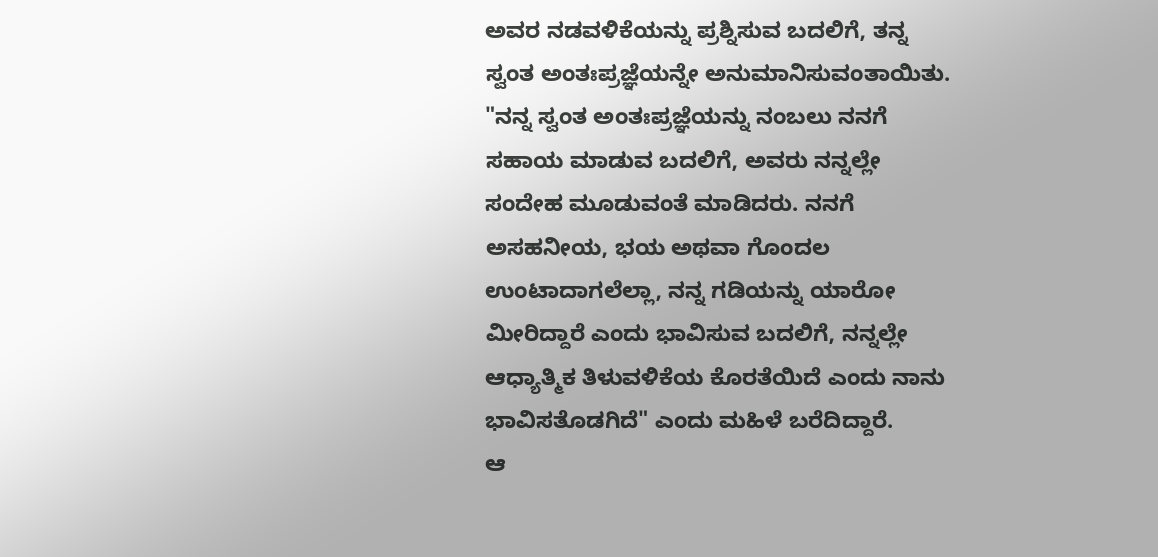ಅವರ ನಡವಳಿಕೆಯನ್ನು ಪ್ರಶ್ನಿಸುವ ಬದಲಿಗೆ, ತನ್ನ ಸ್ವಂತ ಅಂತಃಪ್ರಜ್ಞೆಯನ್ನೇ ಅನುಮಾನಿಸುವಂತಾಯಿತು.
"ನನ್ನ ಸ್ವಂತ ಅಂತಃಪ್ರಜ್ಞೆಯನ್ನು ನಂಬಲು ನನಗೆ ಸಹಾಯ ಮಾಡುವ ಬದಲಿಗೆ, ಅವರು ನನ್ನಲ್ಲೇ ಸಂದೇಹ ಮೂಡುವಂತೆ ಮಾಡಿದರು. ನನಗೆ ಅಸಹನೀಯ, ಭಯ ಅಥವಾ ಗೊಂದಲ ಉಂಟಾದಾಗಲೆಲ್ಲಾ, ನನ್ನ ಗಡಿಯನ್ನು ಯಾರೋ ಮೀರಿದ್ದಾರೆ ಎಂದು ಭಾವಿಸುವ ಬದಲಿಗೆ, ನನ್ನಲ್ಲೇ ಆಧ್ಯಾತ್ಮಿಕ ತಿಳುವಳಿಕೆಯ ಕೊರತೆಯಿದೆ ಎಂದು ನಾನು ಭಾವಿಸತೊಡಗಿದೆ" ಎಂದು ಮಹಿಳೆ ಬರೆದಿದ್ದಾರೆ.
ಆ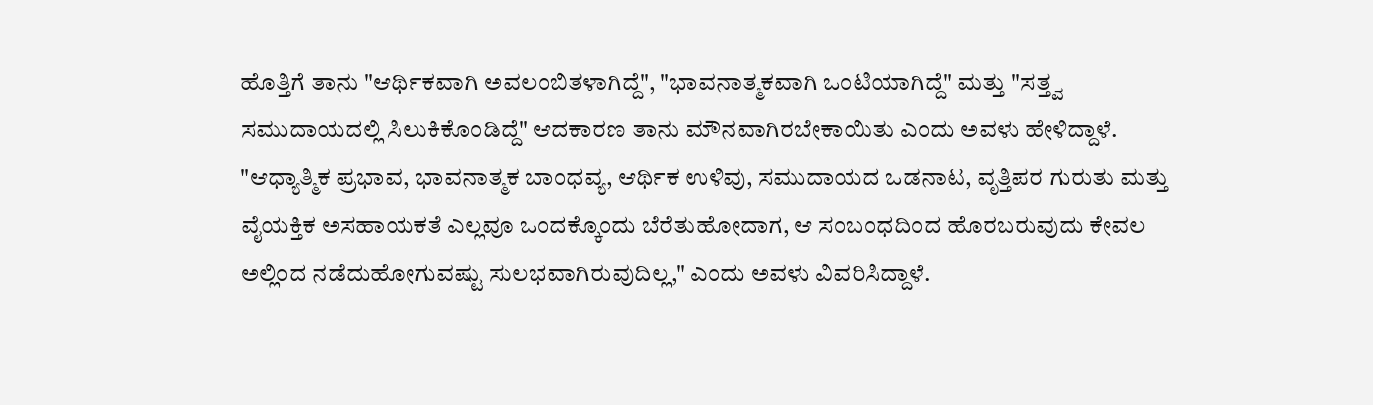ಹೊತ್ತಿಗೆ ತಾನು "ಆರ್ಥಿಕವಾಗಿ ಅವಲಂಬಿತಳಾಗಿದ್ದೆ", "ಭಾವನಾತ್ಮಕವಾಗಿ ಒಂಟಿಯಾಗಿದ್ದೆ" ಮತ್ತು "ಸತ್ತ್ವ ಸಮುದಾಯದಲ್ಲಿ ಸಿಲುಕಿಕೊಂಡಿದ್ದೆ" ಆದಕಾರಣ ತಾನು ಮೌನವಾಗಿರಬೇಕಾಯಿತು ಎಂದು ಅವಳು ಹೇಳಿದ್ದಾಳೆ. "ಆಧ್ಯಾತ್ಮಿಕ ಪ್ರಭಾವ, ಭಾವನಾತ್ಮಕ ಬಾಂಧವ್ಯ, ಆರ್ಥಿಕ ಉಳಿವು, ಸಮುದಾಯದ ಒಡನಾಟ, ವೃತ್ತಿಪರ ಗುರುತು ಮತ್ತು ವೈಯಕ್ತಿಕ ಅಸಹಾಯಕತೆ ಎಲ್ಲವೂ ಒಂದಕ್ಕೊಂದು ಬೆರೆತುಹೋದಾಗ, ಆ ಸಂಬಂಧದಿಂದ ಹೊರಬರುವುದು ಕೇವಲ ಅಲ್ಲಿಂದ ನಡೆದುಹೋಗುವಷ್ಟು ಸುಲಭವಾಗಿರುವುದಿಲ್ಲ," ಎಂದು ಅವಳು ವಿವರಿಸಿದ್ದಾಳೆ.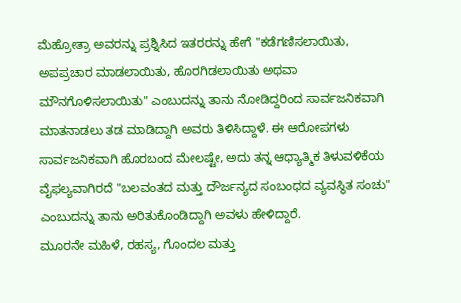ಮೆಹ್ರೋತ್ರಾ ಅವರನ್ನು ಪ್ರಶ್ನಿಸಿದ ಇತರರನ್ನು ಹೇಗೆ "ಕಡೆಗಣಿಸಲಾಯಿತು, ಅಪಪ್ರಚಾರ ಮಾಡಲಾಯಿತು, ಹೊರಗಿಡಲಾಯಿತು ಅಥವಾ ಮೌನಗೊಳಿಸಲಾಯಿತು" ಎಂಬುದನ್ನು ತಾನು ನೋಡಿದ್ದರಿಂದ ಸಾರ್ವಜನಿಕವಾಗಿ ಮಾತನಾಡಲು ತಡ ಮಾಡಿದ್ದಾಗಿ ಅವರು ತಿಳಿಸಿದ್ದಾಳೆ. ಈ ಆರೋಪಗಳು ಸಾರ್ವಜನಿಕವಾಗಿ ಹೊರಬಂದ ಮೇಲಷ್ಟೇ, ಅದು ತನ್ನ ಆಧ್ಯಾತ್ಮಿಕ ತಿಳುವಳಿಕೆಯ ವೈಫಲ್ಯವಾಗಿರದೆ "ಬಲವಂತದ ಮತ್ತು ದೌರ್ಜನ್ಯದ ಸಂಬಂಧದ ವ್ಯವಸ್ಥಿತ ಸಂಚು" ಎಂಬುದನ್ನು ತಾನು ಅರಿತುಕೊಂಡಿದ್ದಾಗಿ ಅವಳು ಹೇಳಿದ್ದಾರೆ.
ಮೂರನೇ ಮಹಿಳೆ, ರಹಸ್ಯ, ಗೊಂದಲ ಮತ್ತು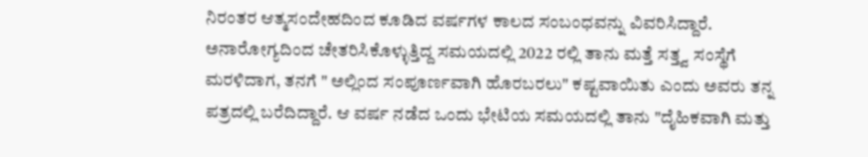ನಿರಂತರ ಆತ್ಮಸಂದೇಹದಿಂದ ಕೂಡಿದ ವರ್ಷಗಳ ಕಾಲದ ಸಂಬಂಧವನ್ನು ವಿವರಿಸಿದ್ದಾರೆ. ಅನಾರೋಗ್ಯದಿಂದ ಚೇತರಿಸಿಕೊಳ್ಳುತ್ತಿದ್ದ ಸಮಯದಲ್ಲಿ 2022 ರಲ್ಲಿ ತಾನು ಮತ್ತೆ ಸತ್ತ್ವ ಸಂಸ್ಥೆಗೆ ಮರಳಿದಾಗ, ತನಗೆ " ಅಲ್ಲಿಂದ ಸಂಪೂರ್ಣವಾಗಿ ಹೊರಬರಲು" ಕಷ್ಟವಾಯಿತು ಎಂದು ಅವರು ತನ್ನ ಪತ್ರದಲ್ಲಿ ಬರೆದಿದ್ದಾರೆ. ಆ ವರ್ಷ ನಡೆದ ಒಂದು ಭೇಟಿಯ ಸಮಯದಲ್ಲಿ ತಾನು "ದೈಹಿಕವಾಗಿ ಮತ್ತು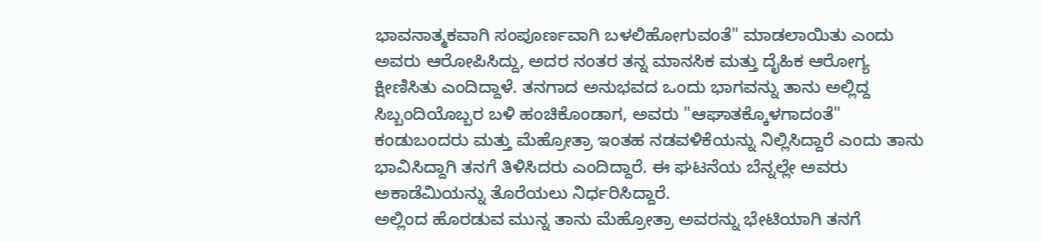ಭಾವನಾತ್ಮಕವಾಗಿ ಸಂಪೂರ್ಣವಾಗಿ ಬಳಲಿಹೋಗುವಂತೆ" ಮಾಡಲಾಯಿತು ಎಂದು ಅವರು ಆರೋಪಿಸಿದ್ದು, ಅದರ ನಂತರ ತನ್ನ ಮಾನಸಿಕ ಮತ್ತು ದೈಹಿಕ ಆರೋಗ್ಯ ಕ್ಷೀಣಿಸಿತು ಎಂದಿದ್ದಾಳೆ. ತನಗಾದ ಅನುಭವದ ಒಂದು ಭಾಗವನ್ನು ತಾನು ಅಲ್ಲಿದ್ದ ಸಿಬ್ಬಂದಿಯೊಬ್ಬರ ಬಳಿ ಹಂಚಿಕೊಂಡಾಗ, ಅವರು "ಆಘಾತಕ್ಕೊಳಗಾದಂತೆ" ಕಂಡುಬಂದರು ಮತ್ತು ಮೆಹ್ರೋತ್ರಾ ಇಂತಹ ನಡವಳಿಕೆಯನ್ನು ನಿಲ್ಲಿಸಿದ್ದಾರೆ ಎಂದು ತಾನು ಭಾವಿಸಿದ್ದಾಗಿ ತನಗೆ ತಿಳಿಸಿದರು ಎಂದಿದ್ದಾರೆ. ಈ ಘಟನೆಯ ಬೆನ್ನಲ್ಲೇ ಅವರು ಅಕಾಡೆಮಿಯನ್ನು ತೊರೆಯಲು ನಿರ್ಧರಿಸಿದ್ದಾರೆ.
ಅಲ್ಲಿಂದ ಹೊರಡುವ ಮುನ್ನ ತಾನು ಮೆಹ್ರೋತ್ರಾ ಅವರನ್ನು ಭೇಟಿಯಾಗಿ ತನಗೆ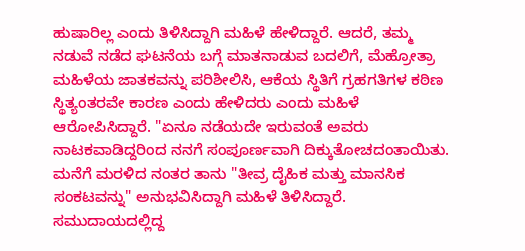ಹುಷಾರಿಲ್ಲ ಎಂದು ತಿಳಿಸಿದ್ದಾಗಿ ಮಹಿಳೆ ಹೇಳಿದ್ದಾರೆ. ಆದರೆ, ತಮ್ಮ ನಡುವೆ ನಡೆದ ಘಟನೆಯ ಬಗ್ಗೆ ಮಾತನಾಡುವ ಬದಲಿಗೆ, ಮೆಹ್ರೋತ್ರಾ ಮಹಿಳೆಯ ಜಾತಕವನ್ನು ಪರಿಶೀಲಿಸಿ, ಆಕೆಯ ಸ್ಥಿತಿಗೆ ಗ್ರಹಗತಿಗಳ ಕಠಿಣ ಸ್ಥಿತ್ಯಂತರವೇ ಕಾರಣ ಎಂದು ಹೇಳಿದರು ಎಂದು ಮಹಿಳೆ ಆರೋಪಿಸಿದ್ದಾರೆ. "ಏನೂ ನಡೆಯದೇ ಇರುವಂತೆ ಅವರು ನಾಟಕವಾಡಿದ್ದರಿಂದ ನನಗೆ ಸಂಪೂರ್ಣವಾಗಿ ದಿಕ್ಕುತೋಚದಂತಾಯಿತು. ಮನೆಗೆ ಮರಳಿದ ನಂತರ ತಾನು "ತೀವ್ರ ದೈಹಿಕ ಮತ್ತು ಮಾನಸಿಕ ಸಂಕಟವನ್ನು" ಅನುಭವಿಸಿದ್ದಾಗಿ ಮಹಿಳೆ ತಿಳಿಸಿದ್ದಾರೆ. ಸಮುದಾಯದಲ್ಲಿದ್ದ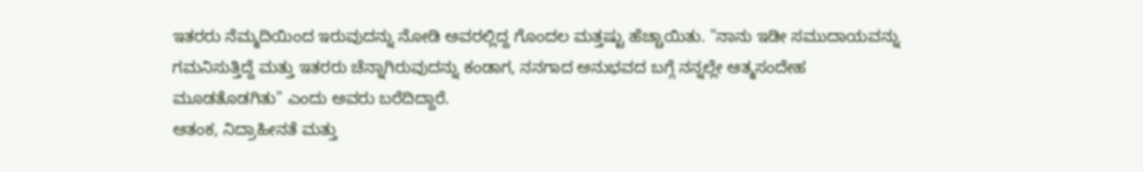ಇತರರು ನೆಮ್ಮದಿಯಿಂದ ಇರುವುದನ್ನು ನೋಡಿ ಅವರಲ್ಲಿದ್ದ ಗೊಂದಲ ಮತ್ತಷ್ಟು ಹೆಚ್ಚಾಯಿತು. "ನಾನು ಇಡೀ ಸಮುದಾಯವನ್ನು ಗಮನಿಸುತ್ತಿದ್ದೆ ಮತ್ತು ಇತರರು ಚೆನ್ನಾಗಿರುವುದನ್ನು ಕಂಡಾಗ, ನನಗಾದ ಅನುಭವದ ಬಗ್ಗೆ ನನ್ನಲ್ಲೇ ಆತ್ಮಸಂದೇಹ ಮೂಡತೊಡಗಿತು" ಎಂದು ಅವರು ಬರೆದಿದ್ದಾರೆ.
ಆತಂಕ, ನಿದ್ರಾಹೀನತೆ ಮತ್ತು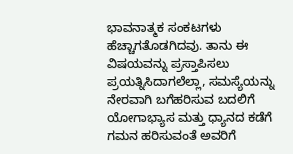ಭಾವನಾತ್ಮಕ ಸಂಕಟಗಳು ಹೆಚ್ಚಾಗತೊಡಗಿದವು. ತಾನು ಈ ವಿಷಯವನ್ನು ಪ್ರಸ್ತಾಪಿಸಲು ಪ್ರಯತ್ನಿಸಿದಾಗಲೆಲ್ಲಾ, ಸಮಸ್ಯೆಯನ್ನು ನೇರವಾಗಿ ಬಗೆಹರಿಸುವ ಬದಲಿಗೆ ಯೋಗಾಭ್ಯಾಸ ಮತ್ತು ಧ್ಯಾನದ ಕಡೆಗೆ ಗಮನ ಹರಿಸುವಂತೆ ಅವರಿಗೆ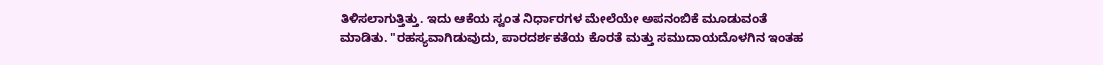ತಿಳಿಸಲಾಗುತ್ತಿತ್ತು. ಇದು ಆಕೆಯ ಸ್ವಂತ ನಿರ್ಧಾರಗಳ ಮೇಲೆಯೇ ಅಪನಂಬಿಕೆ ಮೂಡುವಂತೆ ಮಾಡಿತು. "ರಹಸ್ಯವಾಗಿಡುವುದು, ಪಾರದರ್ಶಕತೆಯ ಕೊರತೆ ಮತ್ತು ಸಮುದಾಯದೊಳಗಿನ ಇಂತಹ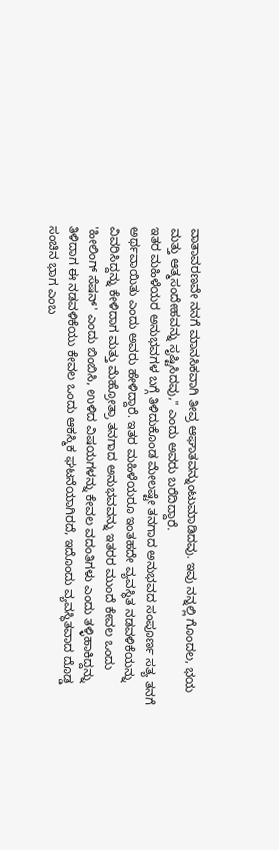ವಾತಾವರಣವೇ ನನಗೆ ಮಾನಸಿಕವಾಗಿ ತೀವ್ರ ಆಘಾತವನ್ನುಂಟುಮಾಡಿದವು. ಇವು ನನ್ನಲ್ಲಿ ಗೊಂದಲ, ಭಯ ಮತ್ತು ಆತ್ಮಸಂದೇಹವನ್ನು ಸೃಷ್ಟಿಸಿದವು," ಎಂದು ಅವರು ಬರೆದಿದ್ದಾರೆ.
ಇತರ ಮಹಿಳೆಯರ ಅನುಭವಗಳ ಬಗ್ಗೆ ತಿಳಿದುಕೊಂಡ ಮೇಲಷ್ಟೇ ತನಗಾದ ಅನುಭವದ ಸಂಪೂರ್ಣ ಸತ್ಯ ತನಗೆ ಅರ್ಥವಾಯಿತು ಎಂದು ಅವರು ಹೇಳಿದ್ದಾರೆ. ಇತರ ಮಹಿಳೆಯರೂ ಇಂತಹದೇ ವ್ಯವಸ್ಥಿತ ನಡವಳಿಕೆಯನ್ನು ವಿವರಿಸಿದ್ದನ್ನು ಕೇಳಿದಾಗ ಮತ್ತು ಮೆಹ್ರೋತ್ರಾ ತನಗಾದ ಅನುಭವವನ್ನು ಇತರರ ಮುಂದೆ ಕೇವಲ ಒಂದು 'ಹೀಲಿಂಗ್ ಸೆಷನ್' ಎಂದು ಬಿಂಬಿಸಿ, ಉಳಿದ ವಿಷಯಗಳನ್ನು ಕೇವಲ ವದಂತಿಗಳು ಎಂದು ತಳ್ಳಿಹಾಕಿದ್ದನ್ನು ತಿಳಿದಾಗ ಈ ನಡವಳಿಕೆಯು ಕೇವಲ ಒಂದು ಆಕಸ್ಮಿಕ ಘಟನೆಯಾಗಿರದೆ, ಇದೊಂದು ವ್ಯವಸ್ಥಿತವಾದ ದೊಡ್ಡ ಸಂಚಿನ ಭಾಗ ಎಂಬ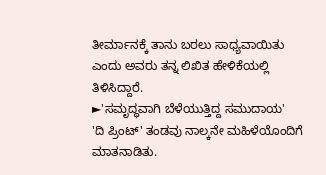ತೀರ್ಮಾನಕ್ಕೆ ತಾನು ಬರಲು ಸಾಧ್ಯವಾಯಿತು ಎಂದು ಅವರು ತನ್ನ ಲಿಖಿತ ಹೇಳಿಕೆಯಲ್ಲಿ ತಿಳಿಸಿದ್ದಾರೆ.
►'ಸಮೃದ್ಧವಾಗಿ ಬೆಳೆಯುತ್ತಿದ್ದ ಸಮುದಾಯ'
'ದಿ ಪ್ರಿಂಟ್' ತಂಡವು ನಾಲ್ಕನೇ ಮಹಿಳೆಯೊಂದಿಗೆ ಮಾತನಾಡಿತು.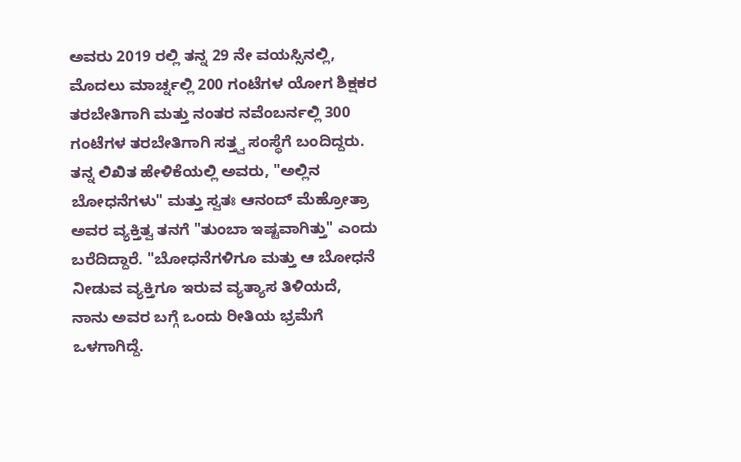ಅವರು 2019 ರಲ್ಲಿ ತನ್ನ 29 ನೇ ವಯಸ್ಸಿನಲ್ಲಿ, ಮೊದಲು ಮಾರ್ಚ್ನಲ್ಲಿ 200 ಗಂಟೆಗಳ ಯೋಗ ಶಿಕ್ಷಕರ ತರಬೇತಿಗಾಗಿ ಮತ್ತು ನಂತರ ನವೆಂಬರ್ನಲ್ಲಿ 300 ಗಂಟೆಗಳ ತರಬೇತಿಗಾಗಿ ಸತ್ತ್ವ ಸಂಸ್ಥೆಗೆ ಬಂದಿದ್ದರು.
ತನ್ನ ಲಿಖಿತ ಹೇಳಿಕೆಯಲ್ಲಿ ಅವರು, "ಅಲ್ಲಿನ ಬೋಧನೆಗಳು" ಮತ್ತು ಸ್ವತಃ ಆನಂದ್ ಮೆಹ್ರೋತ್ರಾ ಅವರ ವ್ಯಕ್ತಿತ್ವ ತನಗೆ "ತುಂಬಾ ಇಷ್ಟವಾಗಿತ್ತು" ಎಂದು ಬರೆದಿದ್ದಾರೆ. "ಬೋಧನೆಗಳಿಗೂ ಮತ್ತು ಆ ಬೋಧನೆ ನೀಡುವ ವ್ಯಕ್ತಿಗೂ ಇರುವ ವ್ಯತ್ಯಾಸ ತಿಳಿಯದೆ, ನಾನು ಅವರ ಬಗ್ಗೆ ಒಂದು ರೀತಿಯ ಭ್ರಮೆಗೆ ಒಳಗಾಗಿದ್ದೆ.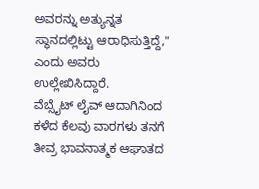ಅವರನ್ನು ಅತ್ಯುನ್ನತ ಸ್ಥಾನದಲ್ಲಿಟ್ಟು ಆರಾಧಿಸುತ್ತಿದ್ದೆ," ಎಂದು ಅವರು ಉಲ್ಲೇಖಿಸಿದ್ದಾರೆ.
ವೆಬ್ಸೈಟ್ ಲೈವ್ ಆದಾಗಿನಿಂದ ಕಳೆದ ಕೆಲವು ವಾರಗಳು ತನಗೆ ತೀವ್ರ ಭಾವನಾತ್ಮಕ ಆಘಾತದ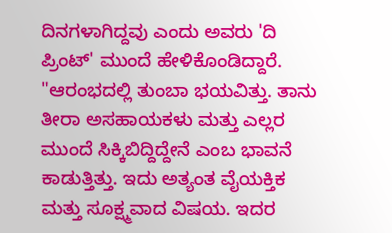ದಿನಗಳಾಗಿದ್ದವು ಎಂದು ಅವರು 'ದಿ ಪ್ರಿಂಟ್' ಮುಂದೆ ಹೇಳಿಕೊಂಡಿದ್ದಾರೆ.
"ಆರಂಭದಲ್ಲಿ ತುಂಬಾ ಭಯವಿತ್ತು. ತಾನು ತೀರಾ ಅಸಹಾಯಕಳು ಮತ್ತು ಎಲ್ಲರ ಮುಂದೆ ಸಿಕ್ಕಿಬಿದ್ದಿದ್ದೇನೆ ಎಂಬ ಭಾವನೆ ಕಾಡುತ್ತಿತ್ತು. ಇದು ಅತ್ಯಂತ ವೈಯಕ್ತಿಕ ಮತ್ತು ಸೂಕ್ಷ್ಮವಾದ ವಿಷಯ. ಇದರ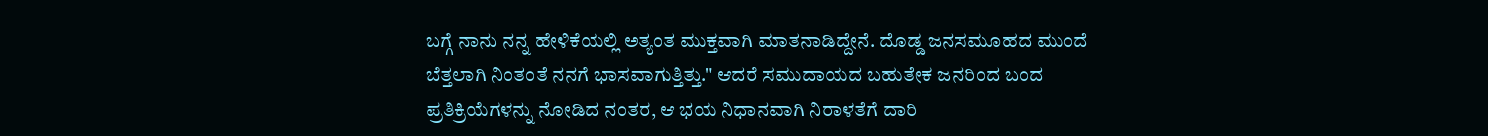ಬಗ್ಗೆ ನಾನು ನನ್ನ ಹೇಳಿಕೆಯಲ್ಲಿ ಅತ್ಯಂತ ಮುಕ್ತವಾಗಿ ಮಾತನಾಡಿದ್ದೇನೆ. ದೊಡ್ಡ ಜನಸಮೂಹದ ಮುಂದೆ ಬೆತ್ತಲಾಗಿ ನಿಂತಂತೆ ನನಗೆ ಭಾಸವಾಗುತ್ತಿತ್ತು." ಆದರೆ ಸಮುದಾಯದ ಬಹುತೇಕ ಜನರಿಂದ ಬಂದ ಪ್ರತಿಕ್ರಿಯೆಗಳನ್ನು ನೋಡಿದ ನಂತರ, ಆ ಭಯ ನಿಧಾನವಾಗಿ ನಿರಾಳತೆಗೆ ದಾರಿ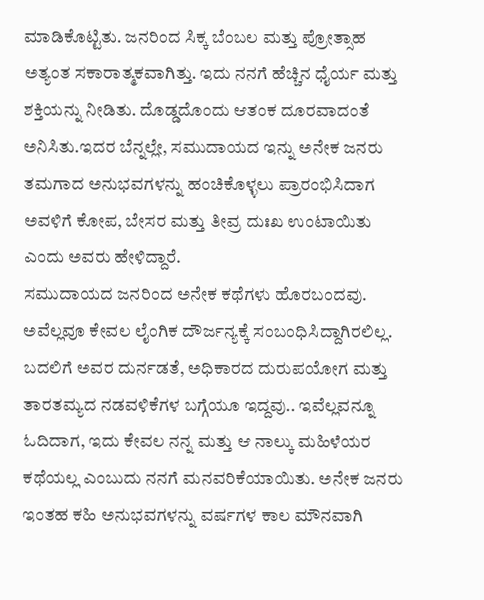ಮಾಡಿಕೊಟ್ಟಿತು. ಜನರಿಂದ ಸಿಕ್ಕ ಬೆಂಬಲ ಮತ್ತು ಪ್ರೋತ್ಸಾಹ ಅತ್ಯಂತ ಸಕಾರಾತ್ಮಕವಾಗಿತ್ತು. ಇದು ನನಗೆ ಹೆಚ್ಚಿನ ಧೈರ್ಯ ಮತ್ತು ಶಕ್ತಿಯನ್ನು ನೀಡಿತು. ದೊಡ್ಡದೊಂದು ಆತಂಕ ದೂರವಾದಂತೆ ಅನಿಸಿತು.ಇದರ ಬೆನ್ನಲ್ಲೇ, ಸಮುದಾಯದ ಇನ್ನು ಅನೇಕ ಜನರು ತಮಗಾದ ಅನುಭವಗಳನ್ನು ಹಂಚಿಕೊಳ್ಳಲು ಪ್ರಾರಂಭಿಸಿದಾಗ ಅವಳಿಗೆ ಕೋಪ, ಬೇಸರ ಮತ್ತು ತೀವ್ರ ದುಃಖ ಉಂಟಾಯಿತು ಎಂದು ಅವರು ಹೇಳಿದ್ದಾರೆ.
ಸಮುದಾಯದ ಜನರಿಂದ ಅನೇಕ ಕಥೆಗಳು ಹೊರಬಂದವು. ಅವೆಲ್ಲವೂ ಕೇವಲ ಲೈಂಗಿಕ ದೌರ್ಜನ್ಯಕ್ಕೆ ಸಂಬಂಧಿಸಿದ್ದಾಗಿರಲಿಲ್ಲ. ಬದಲಿಗೆ ಅವರ ದುರ್ನಡತೆ, ಅಧಿಕಾರದ ದುರುಪಯೋಗ ಮತ್ತು ತಾರತಮ್ಯದ ನಡವಳಿಕೆಗಳ ಬಗ್ಗೆಯೂ ಇದ್ದವು.. ಇವೆಲ್ಲವನ್ನೂ ಓದಿದಾಗ, ಇದು ಕೇವಲ ನನ್ನ ಮತ್ತು ಆ ನಾಲ್ಕು ಮಹಿಳೆಯರ ಕಥೆಯಲ್ಲ ಎಂಬುದು ನನಗೆ ಮನವರಿಕೆಯಾಯಿತು. ಅನೇಕ ಜನರು ಇಂತಹ ಕಹಿ ಅನುಭವಗಳನ್ನು ವರ್ಷಗಳ ಕಾಲ ಮೌನವಾಗಿ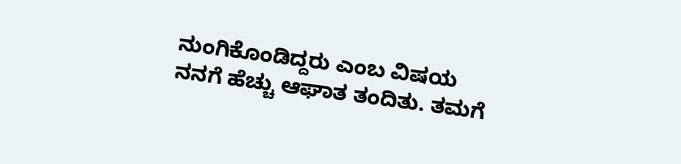ನುಂಗಿಕೊಂಡಿದ್ದರು ಎಂಬ ವಿಷಯ ನನಗೆ ಹೆಚ್ಚು ಆಘಾತ ತಂದಿತು. ತಮಗೆ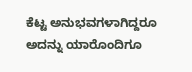ಕೆಟ್ಟ ಅನುಭವಗಳಾಗಿದ್ದರೂ ಅದನ್ನು ಯಾರೊಂದಿಗೂ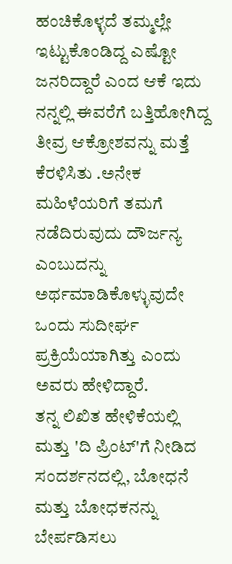ಹಂಚಿಕೊಳ್ಳದೆ ತಮ್ಮಲ್ಲೇ ಇಟ್ಟುಕೊಂಡಿದ್ದ ಎಷ್ಟೋ ಜನರಿದ್ದಾರೆ ಎಂದ ಆಕೆ ಇದು ನನ್ನಲ್ಲಿ ಈವರೆಗೆ ಬತ್ತಿಹೋಗಿದ್ದ ತೀವ್ರ ಆಕ್ರೋಶವನ್ನು ಮತ್ತೆ ಕೆರಳಿಸಿತು .ಅನೇಕ ಮಹಿಳೆಯರಿಗೆ ತಮಗೆ ನಡೆದಿರುವುದು ದೌರ್ಜನ್ಯ ಎಂಬುದನ್ನು ಅರ್ಥಮಾಡಿಕೊಳ್ಳುವುದೇ ಒಂದು ಸುದೀರ್ಘ ಪ್ರಕ್ರಿಯೆಯಾಗಿತ್ತು ಎಂದು ಅವರು ಹೇಳಿದ್ದಾರೆ.
ತನ್ನ ಲಿಖಿತ ಹೇಳಿಕೆಯಲ್ಲಿ ಮತ್ತು 'ದಿ ಪ್ರಿಂಟ್'ಗೆ ನೀಡಿದ ಸಂದರ್ಶನದಲ್ಲಿ, ಬೋಧನೆ ಮತ್ತು ಬೋಧಕನನ್ನು ಬೇರ್ಪಡಿಸಲು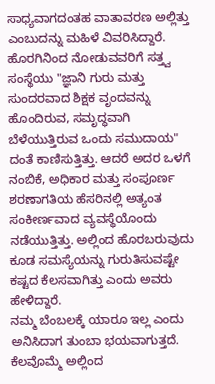ಸಾಧ್ಯವಾಗದಂತಹ ವಾತಾವರಣ ಅಲ್ಲಿತ್ತು ಎಂಬುದನ್ನು ಮಹಿಳೆ ವಿವರಿಸಿದ್ದಾರೆ. ಹೊರಗಿನಿಂದ ನೋಡುವವರಿಗೆ ಸತ್ತ್ವ ಸಂಸ್ಥೆಯು "ಜ್ಞಾನಿ ಗುರು ಮತ್ತು ಸುಂದರವಾದ ಶಿಕ್ಷಕ ವೃಂದವನ್ನು ಹೊಂದಿರುವ, ಸಮೃದ್ಧವಾಗಿ ಬೆಳೆಯುತ್ತಿರುವ ಒಂದು ಸಮುದಾಯ" ದಂತೆ ಕಾಣಿಸುತ್ತಿತ್ತು. ಆದರೆ ಅದರ ಒಳಗೆ ನಂಬಿಕೆ, ಅಧಿಕಾರ ಮತ್ತು ಸಂಪೂರ್ಣ ಶರಣಾಗತಿಯ ಹೆಸರಿನಲ್ಲಿ ಅತ್ಯಂತ ಸಂಕೀರ್ಣವಾದ ವ್ಯವಸ್ಥೆಯೊಂದು ನಡೆಯುತ್ತಿತ್ತು. ಅಲ್ಲಿಂದ ಹೊರಬರುವುದು ಕೂಡ ಸಮಸ್ಯೆಯನ್ನು ಗುರುತಿಸುವಷ್ಟೇ ಕಷ್ಟದ ಕೆಲಸವಾಗಿತ್ತು ಎಂದು ಅವರು ಹೇಳಿದ್ದಾರೆ.
ನಮ್ಮ ಬೆಂಬಲಕ್ಕೆ ಯಾರೂ ಇಲ್ಲ ಎಂದು ಅನಿಸಿದಾಗ ತುಂಬಾ ಭಯವಾಗುತ್ತದೆ. ಕೆಲವೊಮ್ಮೆ ಅಲ್ಲಿಂದ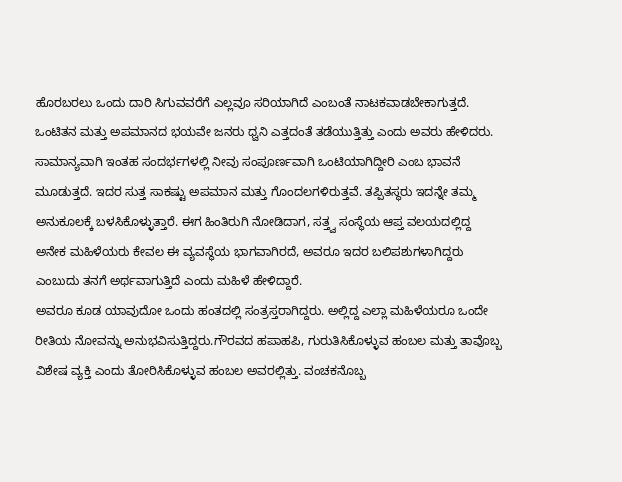ಹೊರಬರಲು ಒಂದು ದಾರಿ ಸಿಗುವವರೆಗೆ ಎಲ್ಲವೂ ಸರಿಯಾಗಿದೆ ಎಂಬಂತೆ ನಾಟಕವಾಡಬೇಕಾಗುತ್ತದೆ. ಒಂಟಿತನ ಮತ್ತು ಅಪಮಾನದ ಭಯವೇ ಜನರು ಧ್ವನಿ ಎತ್ತದಂತೆ ತಡೆಯುತ್ತಿತ್ತು ಎಂದು ಅವರು ಹೇಳಿದರು.
ಸಾಮಾನ್ಯವಾಗಿ ಇಂತಹ ಸಂದರ್ಭಗಳಲ್ಲಿ ನೀವು ಸಂಪೂರ್ಣವಾಗಿ ಒಂಟಿಯಾಗಿದ್ದೀರಿ ಎಂಬ ಭಾವನೆ ಮೂಡುತ್ತದೆ. ಇದರ ಸುತ್ತ ಸಾಕಷ್ಟು ಅಪಮಾನ ಮತ್ತು ಗೊಂದಲಗಳಿರುತ್ತವೆ. ತಪ್ಪಿತಸ್ಥರು ಇದನ್ನೇ ತಮ್ಮ ಅನುಕೂಲಕ್ಕೆ ಬಳಸಿಕೊಳ್ಳುತ್ತಾರೆ. ಈಗ ಹಿಂತಿರುಗಿ ನೋಡಿದಾಗ, ಸತ್ತ್ವ ಸಂಸ್ಥೆಯ ಆಪ್ತ ವಲಯದಲ್ಲಿದ್ದ ಅನೇಕ ಮಹಿಳೆಯರು ಕೇವಲ ಈ ವ್ಯವಸ್ಥೆಯ ಭಾಗವಾಗಿರದೆ, ಅವರೂ ಇದರ ಬಲಿಪಶುಗಳಾಗಿದ್ದರು ಎಂಬುದು ತನಗೆ ಅರ್ಥವಾಗುತ್ತಿದೆ ಎಂದು ಮಹಿಳೆ ಹೇಳಿದ್ದಾರೆ.
ಅವರೂ ಕೂಡ ಯಾವುದೋ ಒಂದು ಹಂತದಲ್ಲಿ ಸಂತ್ರಸ್ತರಾಗಿದ್ದರು. ಅಲ್ಲಿದ್ದ ಎಲ್ಲಾ ಮಹಿಳೆಯರೂ ಒಂದೇ ರೀತಿಯ ನೋವನ್ನು ಅನುಭವಿಸುತ್ತಿದ್ದರು.ಗೌರವದ ಹಪಾಹಪಿ, ಗುರುತಿಸಿಕೊಳ್ಳುವ ಹಂಬಲ ಮತ್ತು ತಾವೊಬ್ಬ ವಿಶೇಷ ವ್ಯಕ್ತಿ ಎಂದು ತೋರಿಸಿಕೊಳ್ಳುವ ಹಂಬಲ ಅವರಲ್ಲಿತ್ತು. ವಂಚಕನೊಬ್ಬ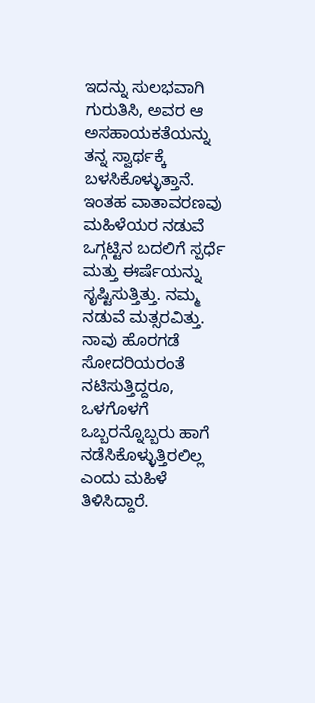ಇದನ್ನು ಸುಲಭವಾಗಿ ಗುರುತಿಸಿ, ಅವರ ಆ ಅಸಹಾಯಕತೆಯನ್ನು ತನ್ನ ಸ್ವಾರ್ಥಕ್ಕೆ ಬಳಸಿಕೊಳ್ಳುತ್ತಾನೆ. ಇಂತಹ ವಾತಾವರಣವು ಮಹಿಳೆಯರ ನಡುವೆ ಒಗ್ಗಟ್ಟಿನ ಬದಲಿಗೆ ಸ್ಪರ್ಧೆ ಮತ್ತು ಈರ್ಷೆಯನ್ನು ಸೃಷ್ಟಿಸುತ್ತಿತ್ತು. ನಮ್ಮ ನಡುವೆ ಮತ್ಸರವಿತ್ತು. ನಾವು ಹೊರಗಡೆ ಸೋದರಿಯರಂತೆ ನಟಿಸುತ್ತಿದ್ದರೂ, ಒಳಗೊಳಗೆ ಒಬ್ಬರನ್ನೊಬ್ಬರು ಹಾಗೆ ನಡೆಸಿಕೊಳ್ಳುತ್ತಿರಲಿಲ್ಲ ಎಂದು ಮಹಿಳೆ ತಿಳಿಸಿದ್ದಾರೆ.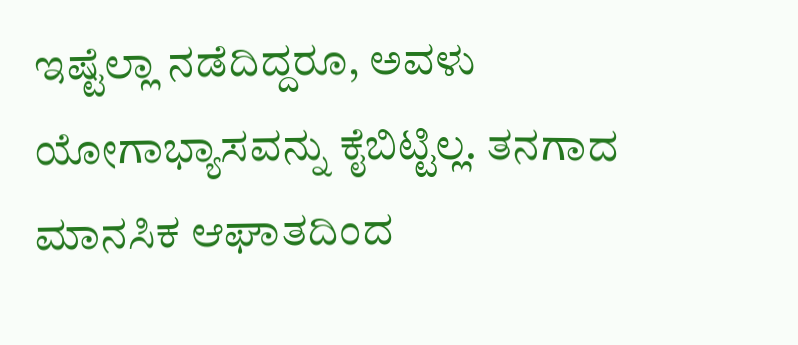ಇಷ್ಟೆಲ್ಲಾ ನಡೆದಿದ್ದರೂ, ಅವಳು ಯೋಗಾಭ್ಯಾಸವನ್ನು ಕೈಬಿಟ್ಟಿಲ್ಲ. ತನಗಾದ ಮಾನಸಿಕ ಆಘಾತದಿಂದ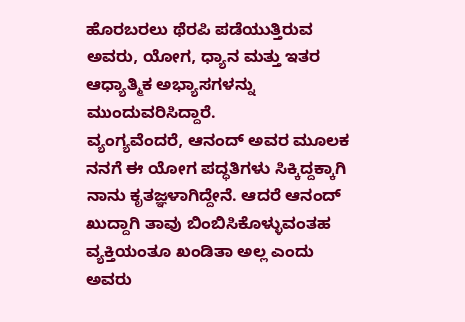ಹೊರಬರಲು ಥೆರಪಿ ಪಡೆಯುತ್ತಿರುವ ಅವರು, ಯೋಗ, ಧ್ಯಾನ ಮತ್ತು ಇತರ ಆಧ್ಯಾತ್ಮಿಕ ಅಭ್ಯಾಸಗಳನ್ನು ಮುಂದುವರಿಸಿದ್ದಾರೆ.
ವ್ಯಂಗ್ಯವೆಂದರೆ, ಆನಂದ್ ಅವರ ಮೂಲಕ ನನಗೆ ಈ ಯೋಗ ಪದ್ಧತಿಗಳು ಸಿಕ್ಕಿದ್ದಕ್ಕಾಗಿ ನಾನು ಕೃತಜ್ಞಳಾಗಿದ್ದೇನೆ. ಆದರೆ ಆನಂದ್ ಖುದ್ದಾಗಿ ತಾವು ಬಿಂಬಿಸಿಕೊಳ್ಳುವಂತಹ ವ್ಯಕ್ತಿಯಂತೂ ಖಂಡಿತಾ ಅಲ್ಲ ಎಂದು ಅವರು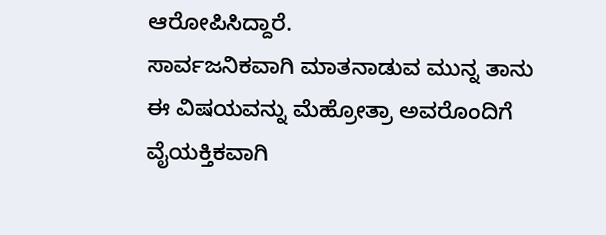ಆರೋಪಿಸಿದ್ದಾರೆ.
ಸಾರ್ವಜನಿಕವಾಗಿ ಮಾತನಾಡುವ ಮುನ್ನ ತಾನು ಈ ವಿಷಯವನ್ನು ಮೆಹ್ರೋತ್ರಾ ಅವರೊಂದಿಗೆ ವೈಯಕ್ತಿಕವಾಗಿ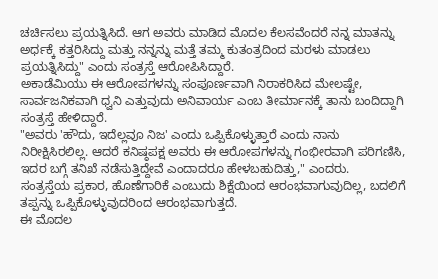ಚರ್ಚಿಸಲು ಪ್ರಯತ್ನಿಸಿದೆ. ಆಗ ಅವರು ಮಾಡಿದ ಮೊದಲ ಕೆಲಸವೆಂದರೆ ನನ್ನ ಮಾತನ್ನು ಅರ್ಧಕ್ಕೆ ಕತ್ತರಿಸಿದ್ದು ಮತ್ತು ನನ್ನನ್ನು ಮತ್ತೆ ತಮ್ಮ ಕುತಂತ್ರದಿಂದ ಮರಳು ಮಾಡಲು ಪ್ರಯತ್ನಿಸಿದ್ದು" ಎಂದು ಸಂತ್ರಸ್ತೆ ಆರೋಪಿಸಿದ್ದಾರೆ.
ಅಕಾಡೆಮಿಯು ಈ ಆರೋಪಗಳನ್ನು ಸಂಪೂರ್ಣವಾಗಿ ನಿರಾಕರಿಸಿದ ಮೇಲಷ್ಟೇ, ಸಾರ್ವಜನಿಕವಾಗಿ ಧ್ವನಿ ಎತ್ತುವುದು ಅನಿವಾರ್ಯ ಎಂಬ ತೀರ್ಮಾನಕ್ಕೆ ತಾನು ಬಂದಿದ್ದಾಗಿ ಸಂತ್ರಸ್ತೆ ಹೇಳಿದ್ದಾರೆ.
"ಅವರು 'ಹೌದು, ಇದೆಲ್ಲವೂ ನಿಜ' ಎಂದು ಒಪ್ಪಿಕೊಳ್ಳುತ್ತಾರೆ ಎಂದು ನಾನು ನಿರೀಕ್ಷಿಸಿರಲಿಲ್ಲ. ಆದರೆ ಕನಿಷ್ಠಪಕ್ಷ ಅವರು ಈ ಆರೋಪಗಳನ್ನು ಗಂಭೀರವಾಗಿ ಪರಿಗಣಿಸಿ, ಇದರ ಬಗ್ಗೆ ತನಿಖೆ ನಡೆಸುತ್ತಿದ್ದೇವೆ ಎಂದಾದರೂ ಹೇಳಬಹುದಿತ್ತು," ಎಂದರು.
ಸಂತ್ರಸ್ತೆಯ ಪ್ರಕಾರ, ಹೊಣೆಗಾರಿಕೆ ಎಂಬುದು ಶಿಕ್ಷೆಯಿಂದ ಆರಂಭವಾಗುವುದಿಲ್ಲ, ಬದಲಿಗೆ ತಪ್ಪನ್ನು ಒಪ್ಪಿಕೊಳ್ಳುವುದರಿಂದ ಆರಂಭವಾಗುತ್ತದೆ.
ಈ ಮೊದಲ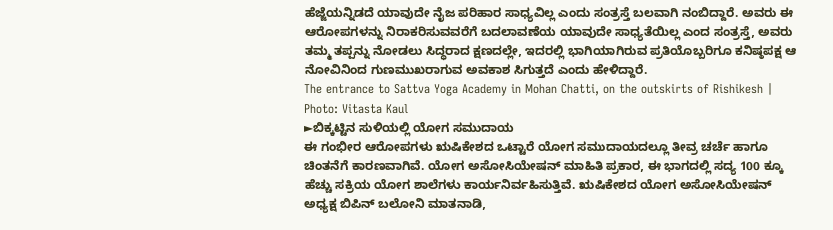ಹೆಜ್ಜೆಯನ್ನಿಡದೆ ಯಾವುದೇ ನೈಜ ಪರಿಹಾರ ಸಾಧ್ಯವಿಲ್ಲ ಎಂದು ಸಂತ್ರಸ್ತೆ ಬಲವಾಗಿ ನಂಬಿದ್ದಾರೆ. ಅವರು ಈ ಆರೋಪಗಳನ್ನು ನಿರಾಕರಿಸುವವರೆಗೆ ಬದಲಾವಣೆಯ ಯಾವುದೇ ಸಾಧ್ಯತೆಯಿಲ್ಲ ಎಂದ ಸಂತ್ರಸ್ತೆ, ಅವರು ತಮ್ಮ ತಪ್ಪನ್ನು ನೋಡಲು ಸಿದ್ಧರಾದ ಕ್ಷಣದಲ್ಲೇ, ಇದರಲ್ಲಿ ಭಾಗಿಯಾಗಿರುವ ಪ್ರತಿಯೊಬ್ಬರಿಗೂ ಕನಿಷ್ಠಪಕ್ಷ ಆ ನೋವಿನಿಂದ ಗುಣಮುಖರಾಗುವ ಅವಕಾಶ ಸಿಗುತ್ತದೆ ಎಂದು ಹೇಳಿದ್ದಾರೆ.
The entrance to Sattva Yoga Academy in Mohan Chatti, on the outskirts of Rishikesh | Photo: Vitasta Kaul
►ಬಿಕ್ಕಟ್ಟಿನ ಸುಳಿಯಲ್ಲಿ ಯೋಗ ಸಮುದಾಯ
ಈ ಗಂಭೀರ ಆರೋಪಗಳು ಋಷಿಕೇಶದ ಒಟ್ಟಾರೆ ಯೋಗ ಸಮುದಾಯದಲ್ಲೂ ತೀವ್ರ ಚರ್ಚೆ ಹಾಗೂ ಚಿಂತನೆಗೆ ಕಾರಣವಾಗಿವೆ. ಯೋಗ ಅಸೋಸಿಯೇಷನ್ ಮಾಹಿತಿ ಪ್ರಕಾರ, ಈ ಭಾಗದಲ್ಲಿ ಸದ್ಯ 100 ಕ್ಕೂ ಹೆಚ್ಚು ಸಕ್ರಿಯ ಯೋಗ ಶಾಲೆಗಳು ಕಾರ್ಯನಿರ್ವಹಿಸುತ್ತಿವೆ. ಋಷಿಕೇಶದ ಯೋಗ ಅಸೋಸಿಯೇಷನ್ ಅಧ್ಯಕ್ಷ ಬಿಪಿನ್ ಬಲೋನಿ ಮಾತನಾಡಿ,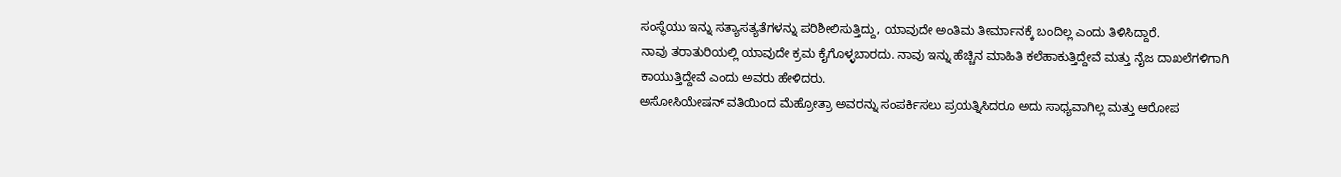ಸಂಸ್ಥೆಯು ಇನ್ನು ಸತ್ಯಾಸತ್ಯತೆಗಳನ್ನು ಪರಿಶೀಲಿಸುತ್ತಿದ್ದು, ಯಾವುದೇ ಅಂತಿಮ ತೀರ್ಮಾನಕ್ಕೆ ಬಂದಿಲ್ಲ ಎಂದು ತಿಳಿಸಿದ್ದಾರೆ.
ನಾವು ತರಾತುರಿಯಲ್ಲಿ ಯಾವುದೇ ಕ್ರಮ ಕೈಗೊಳ್ಳಬಾರದು. ನಾವು ಇನ್ನು ಹೆಚ್ಚಿನ ಮಾಹಿತಿ ಕಲೆಹಾಕುತ್ತಿದ್ದೇವೆ ಮತ್ತು ನೈಜ ದಾಖಲೆಗಳಿಗಾಗಿ ಕಾಯುತ್ತಿದ್ದೇವೆ ಎಂದು ಅವರು ಹೇಳಿದರು.
ಅಸೋಸಿಯೇಷನ್ ವತಿಯಿಂದ ಮೆಹ್ರೋತ್ರಾ ಅವರನ್ನು ಸಂಪರ್ಕಿಸಲು ಪ್ರಯತ್ನಿಸಿದರೂ ಅದು ಸಾಧ್ಯವಾಗಿಲ್ಲ ಮತ್ತು ಆರೋಪ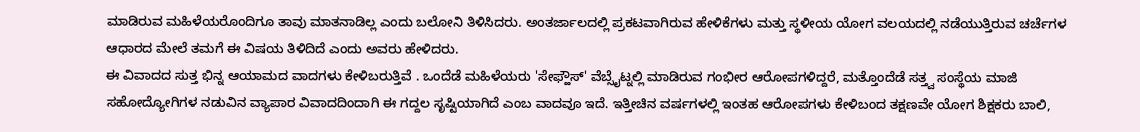ಮಾಡಿರುವ ಮಹಿಳೆಯರೊಂದಿಗೂ ತಾವು ಮಾತನಾಡಿಲ್ಲ ಎಂದು ಬಲೋನಿ ತಿಳಿಸಿದರು. ಅಂತರ್ಜಾಲದಲ್ಲಿ ಪ್ರಕಟವಾಗಿರುವ ಹೇಳಿಕೆಗಳು ಮತ್ತು ಸ್ಥಳೀಯ ಯೋಗ ವಲಯದಲ್ಲಿ ನಡೆಯುತ್ತಿರುವ ಚರ್ಚೆಗಳ ಆಧಾರದ ಮೇಲೆ ತಮಗೆ ಈ ವಿಷಯ ತಿಳಿದಿದೆ ಎಂದು ಅವರು ಹೇಳಿದರು.
ಈ ವಿವಾದದ ಸುತ್ತ ಭಿನ್ನ ಆಯಾಮದ ವಾದಗಳು ಕೇಳಿಬರುತ್ತಿವೆ . ಒಂದೆಡೆ ಮಹಿಳೆಯರು 'ಸೇಫ್ಹೌಸ್' ವೆಬ್ಸೈಟ್ನಲ್ಲಿ ಮಾಡಿರುವ ಗಂಭೀರ ಆರೋಪಗಳಿದ್ದರೆ, ಮತ್ತೊಂದೆಡೆ ಸತ್ತ್ವ ಸಂಸ್ಥೆಯ ಮಾಜಿ ಸಹೋದ್ಯೋಗಿಗಳ ನಡುವಿನ ವ್ಯಾಪಾರ ವಿವಾದದಿಂದಾಗಿ ಈ ಗದ್ದಲ ಸೃಷ್ಟಿಯಾಗಿದೆ ಎಂಬ ವಾದವೂ ಇದೆ. ಇತ್ತೀಚಿನ ವರ್ಷಗಳಲ್ಲಿ ಇಂತಹ ಆರೋಪಗಳು ಕೇಳಿಬಂದ ತಕ್ಷಣವೇ ಯೋಗ ಶಿಕ್ಷಕರು ಬಾಲಿ,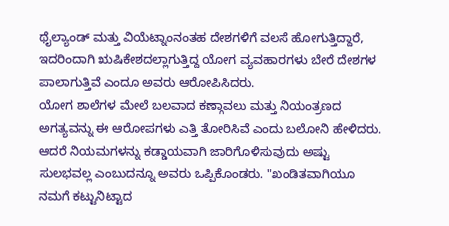ಥೈಲ್ಯಾಂಡ್ ಮತ್ತು ವಿಯೆಟ್ನಾಂನಂತಹ ದೇಶಗಳಿಗೆ ವಲಸೆ ಹೋಗುತ್ತಿದ್ದಾರೆ, ಇದರಿಂದಾಗಿ ಋಷಿಕೇಶದಲ್ಲಾಗುತ್ತಿದ್ದ ಯೋಗ ವ್ಯವಹಾರಗಳು ಬೇರೆ ದೇಶಗಳ ಪಾಲಾಗುತ್ತಿವೆ ಎಂದೂ ಅವರು ಆರೋಪಿಸಿದರು.
ಯೋಗ ಶಾಲೆಗಳ ಮೇಲೆ ಬಲವಾದ ಕಣ್ಗಾವಲು ಮತ್ತು ನಿಯಂತ್ರಣದ ಅಗತ್ಯವನ್ನು ಈ ಆರೋಪಗಳು ಎತ್ತಿ ತೋರಿಸಿವೆ ಎಂದು ಬಲೋನಿ ಹೇಳಿದರು. ಆದರೆ ನಿಯಮಗಳನ್ನು ಕಡ್ಡಾಯವಾಗಿ ಜಾರಿಗೊಳಿಸುವುದು ಅಷ್ಟು ಸುಲಭವಲ್ಲ ಎಂಬುದನ್ನೂ ಅವರು ಒಪ್ಪಿಕೊಂಡರು. "ಖಂಡಿತವಾಗಿಯೂ ನಮಗೆ ಕಟ್ಟುನಿಟ್ಟಾದ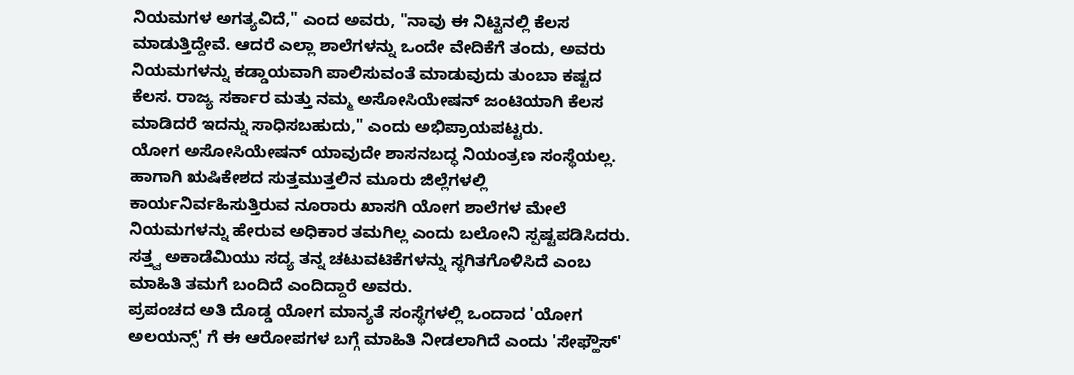ನಿಯಮಗಳ ಅಗತ್ಯವಿದೆ," ಎಂದ ಅವರು, "ನಾವು ಈ ನಿಟ್ಟಿನಲ್ಲಿ ಕೆಲಸ ಮಾಡುತ್ತಿದ್ದೇವೆ. ಆದರೆ ಎಲ್ಲಾ ಶಾಲೆಗಳನ್ನು ಒಂದೇ ವೇದಿಕೆಗೆ ತಂದು, ಅವರು ನಿಯಮಗಳನ್ನು ಕಡ್ಡಾಯವಾಗಿ ಪಾಲಿಸುವಂತೆ ಮಾಡುವುದು ತುಂಬಾ ಕಷ್ಟದ ಕೆಲಸ. ರಾಜ್ಯ ಸರ್ಕಾರ ಮತ್ತು ನಮ್ಮ ಅಸೋಸಿಯೇಷನ್ ಜಂಟಿಯಾಗಿ ಕೆಲಸ ಮಾಡಿದರೆ ಇದನ್ನು ಸಾಧಿಸಬಹುದು," ಎಂದು ಅಭಿಪ್ರಾಯಪಟ್ಟರು.
ಯೋಗ ಅಸೋಸಿಯೇಷನ್ ಯಾವುದೇ ಶಾಸನಬದ್ಧ ನಿಯಂತ್ರಣ ಸಂಸ್ಥೆಯಲ್ಲ. ಹಾಗಾಗಿ ಋಷಿಕೇಶದ ಸುತ್ತಮುತ್ತಲಿನ ಮೂರು ಜಿಲ್ಲೆಗಳಲ್ಲಿ ಕಾರ್ಯನಿರ್ವಹಿಸುತ್ತಿರುವ ನೂರಾರು ಖಾಸಗಿ ಯೋಗ ಶಾಲೆಗಳ ಮೇಲೆ ನಿಯಮಗಳನ್ನು ಹೇರುವ ಅಧಿಕಾರ ತಮಗಿಲ್ಲ ಎಂದು ಬಲೋನಿ ಸ್ಪಷ್ಟಪಡಿಸಿದರು. ಸತ್ತ್ವ ಅಕಾಡೆಮಿಯು ಸದ್ಯ ತನ್ನ ಚಟುವಟಿಕೆಗಳನ್ನು ಸ್ಥಗಿತಗೊಳಿಸಿದೆ ಎಂಬ ಮಾಹಿತಿ ತಮಗೆ ಬಂದಿದೆ ಎಂದಿದ್ದಾರೆ ಅವರು.
ಪ್ರಪಂಚದ ಅತಿ ದೊಡ್ಡ ಯೋಗ ಮಾನ್ಯತೆ ಸಂಸ್ಥೆಗಳಲ್ಲಿ ಒಂದಾದ 'ಯೋಗ ಅಲಯನ್ಸ್' ಗೆ ಈ ಆರೋಪಗಳ ಬಗ್ಗೆ ಮಾಹಿತಿ ನೀಡಲಾಗಿದೆ ಎಂದು 'ಸೇಫ್ಹೌಸ್'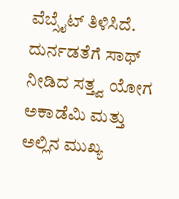ವೆಬ್ಸೈಟ್ ತಿಳಿಸಿದೆ. ದುರ್ನಡತೆಗೆ ಸಾಥ್ ನೀಡಿದ ಸತ್ತ್ವ ಯೋಗ ಅಕಾಡೆಮಿ ಮತ್ತು ಅಲ್ಲಿನ ಮುಖ್ಯ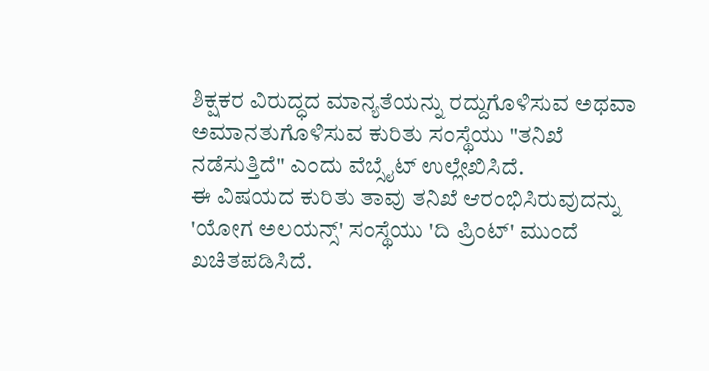ಶಿಕ್ಷಕರ ವಿರುದ್ಧದ ಮಾನ್ಯತೆಯನ್ನು ರದ್ದುಗೊಳಿಸುವ ಅಥವಾ ಅಮಾನತುಗೊಳಿಸುವ ಕುರಿತು ಸಂಸ್ಥೆಯು "ತನಿಖೆ ನಡೆಸುತ್ತಿದೆ" ಎಂದು ವೆಬ್ಸೈಟ್ ಉಲ್ಲೇಖಿಸಿದೆ.
ಈ ವಿಷಯದ ಕುರಿತು ತಾವು ತನಿಖೆ ಆರಂಭಿಸಿರುವುದನ್ನು 'ಯೋಗ ಅಲಯನ್ಸ್' ಸಂಸ್ಥೆಯು 'ದಿ ಪ್ರಿಂಟ್' ಮುಂದೆ ಖಚಿತಪಡಿಸಿದೆ.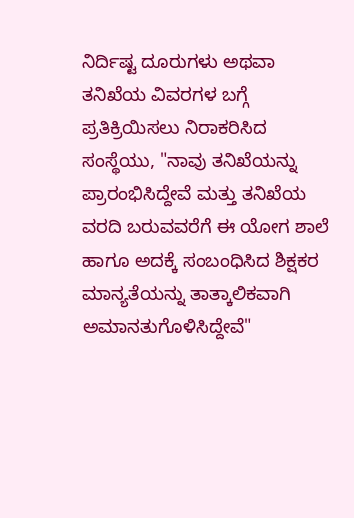ನಿರ್ದಿಷ್ಟ ದೂರುಗಳು ಅಥವಾ ತನಿಖೆಯ ವಿವರಗಳ ಬಗ್ಗೆ ಪ್ರತಿಕ್ರಿಯಿಸಲು ನಿರಾಕರಿಸಿದ ಸಂಸ್ಥೆಯು, "ನಾವು ತನಿಖೆಯನ್ನು ಪ್ರಾರಂಭಿಸಿದ್ದೇವೆ ಮತ್ತು ತನಿಖೆಯ ವರದಿ ಬರುವವರೆಗೆ ಈ ಯೋಗ ಶಾಲೆ ಹಾಗೂ ಅದಕ್ಕೆ ಸಂಬಂಧಿಸಿದ ಶಿಕ್ಷಕರ ಮಾನ್ಯತೆಯನ್ನು ತಾತ್ಕಾಲಿಕವಾಗಿ ಅಮಾನತುಗೊಳಿಸಿದ್ದೇವೆ"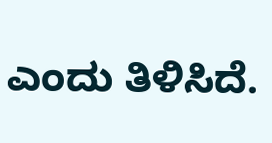ಎಂದು ತಿಳಿಸಿದೆ.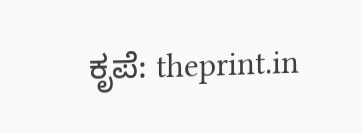ಕೃಪೆ: theprint.in